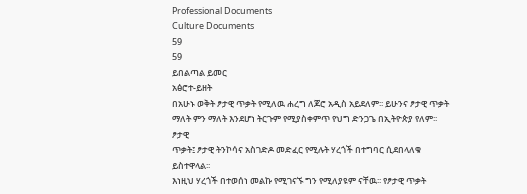Professional Documents
Culture Documents
59
59
ይበልጣል ይመር
አፅሮተ-ይዘት
በአሁኑ ወቅት ፆታዊ ጥቃት የሚለዉ ሐረግ ለጆሮ አዲስ አይደለም፡፡ ይሁንና ፆታዊ ጥቃት
ማለት ምን ማለት እንደሆነ ትርጉም የሚያስቀምጥ የህግ ድንጋጌ በኢትዮጵያ የለም፡፡ ፆታዊ
ጥቃት፤ ፆታዊ ትንኮሳና አስገድዶ መድፈር የሚሉት ሃረጎች በተግባር ሲደበላለቁ ይስተዋላል፡፡
እነዚህ ሃረጎች በተወሰነ መልኩ የሚገናኙ ግን የሚለያዩም ናቸዉ፡፡ የፆታዊ ጥቃት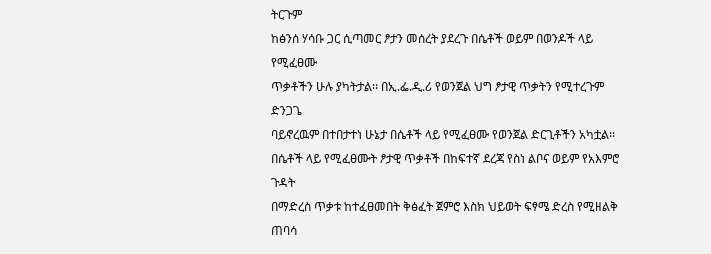ትርጉም
ከፅንሰ ሃሳቡ ጋር ሲጣመር ፆታን መሰረት ያደረጉ በሴቶች ወይም በወንዶች ላይ የሚፈፀሙ
ጥቃቶችን ሁሉ ያካትታል፡፡ በኢ.ፌ.ዲ.ሪ የወንጀል ህግ ፆታዊ ጥቃትን የሚተረጉም ድንጋጌ
ባይኖረዉም በተበታተነ ሁኔታ በሴቶች ላይ የሚፈፀሙ የወንጀል ድርጊቶችን አካቷል፡፡
በሴቶች ላይ የሚፈፀሙት ፆታዊ ጥቃቶች በከፍተኛ ደረጃ የስነ ልቦና ወይም የአእምሮ ጉዳት
በማድረስ ጥቃቱ ከተፈፀመበት ቅፅፈት ጀምሮ እስክ ህይወት ፍፃሜ ድረስ የሚዘልቅ ጠባሳ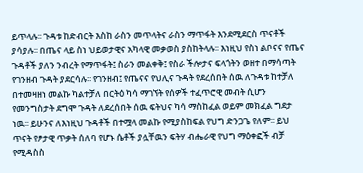ይጥላሉ፡፡ ጉዳቱ ከድብርት እስከ ራስን መጥላትና ራስን ማጥፋት እንደሚደርስ ጥናቶች
ያሳያሉ፡፡ በጤና ላይ ስነ ህይወታዊና አካላዊ መቃወስ ያስከትላሉ፡፡ እነዚህ የስነ ልቦናና የጤና
ጉዳቶች ያለን ንብረት የማጥፋት፤ ስራን መልቀቅ፤ የስራ ችሎታና ፍላጎትን ወዘተ በማሳጣት
የገንዘብ ጉዳት ያደርሳሉ፡፡ የገንዘብ፤ የጤናና የህሊና ጉዳት የደረሰበት ሰዉ ለጉዳቱ ከተቻለ
በተመዛዘነ መልኩ ካልተቻለ በርትዕ ካሳ ማገኘት የሰዎች ተፈጥሮዊ መብት ሲሆን
የመንግስታት ደግሞ ጉዳት ለደረሰበት ሰዉ ፍትህና ካሳ ማስከፈል ወይም መክፈል ግደታ
ነዉ፡፡ ይሁንና ለእነዚህ ጉዳቶች በተሟላ መልኩ የሚያስከፍል የህግ ድንጋጌ የለም፡፡ ይህ
ጥናት የፆታዊ ጥቃት ሰለባ የሆኑ ሴቶች ያሏቸዉን ፍትሃ ብሔራዊ የህግ ማዕቀፎች ብቻ
የሚዳስስ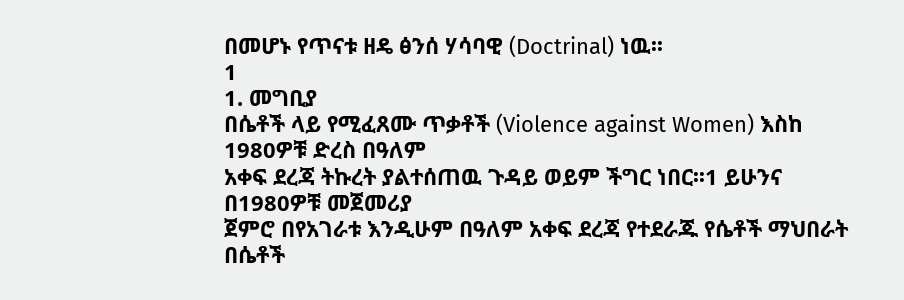በመሆኑ የጥናቱ ዘዴ ፅንሰ ሃሳባዊ (Doctrinal) ነዉ፡፡
1
1. መግቢያ
በሴቶች ላይ የሚፈጸሙ ጥቃቶች (Violence against Women) እስከ 1980ዎቹ ድረስ በዓለም
አቀፍ ደረጃ ትኩረት ያልተሰጠዉ ጉዳይ ወይም ችግር ነበር፡፡1 ይሁንና በ1980ዎቹ መጀመሪያ
ጀምሮ በየአገራቱ እንዲሁም በዓለም አቀፍ ደረጃ የተደራጁ የሴቶች ማህበራት በሴቶች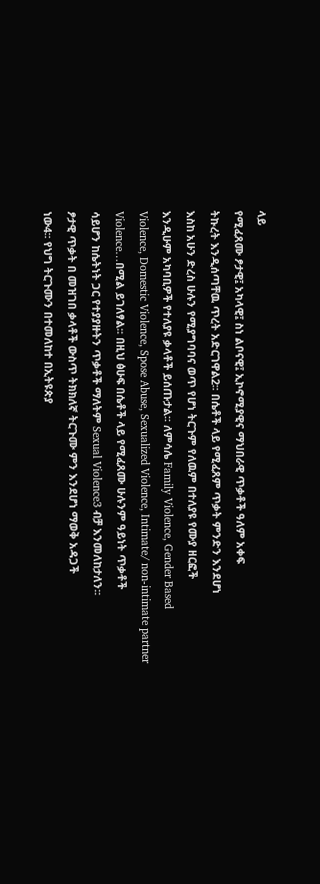ላይ
የሚፈጸሙ ፆታዊ፤ አካላዊ፤ ስነ ልቦናዊ፤ ኢኮኖሚያዊና ማህበራዊ ጥቃቶች ዓለም አቀፍ
ትኩረት እንዲሰጣቸዉ ጥረት አድርገዋል2፡፡ በሴቶች ላይ የሚፈጸም ጥቃት ምንድን እንደሆነ
እስከ አሁን ድረስ ሁሉን የሚያግባባና ወጥ የሆነ ትርጉም የለዉም በተለያዩ የሙያ ዘርፎች
እንዲሁም አካባቢዎች የተለያዩ ቃላቶች ይሰጡታል፡፡ ለምሳሌ Family Violence, Gender Based
Violence, Domestic Violence, Spose Abuse, Sexualized Violence, Intimate/ non-intimate partner
Violence…በሚል ይገለፃል፡፡ በዚህ ፅሁፍ በሴቶች ላይ የሚፈጸሙ ሁሉንም ዓይነት ጥቃቶች
ሳይሆን ከሴትነት ጋር የተያያዙትን ጥቃቶች ማለትም Sexual Violence3 ብቻ እንመለከታለን፡፡
ፆታዊ ጥቃት በ መዝገበ ቃላቶች ውስጥ ትክክለኛ ትርጉሙ ምን እንደሆነ ማወቅ አዳጋች
ነው4፡፡ የህግ ትርጉሙን በተመለከተ በኢትዩጵያ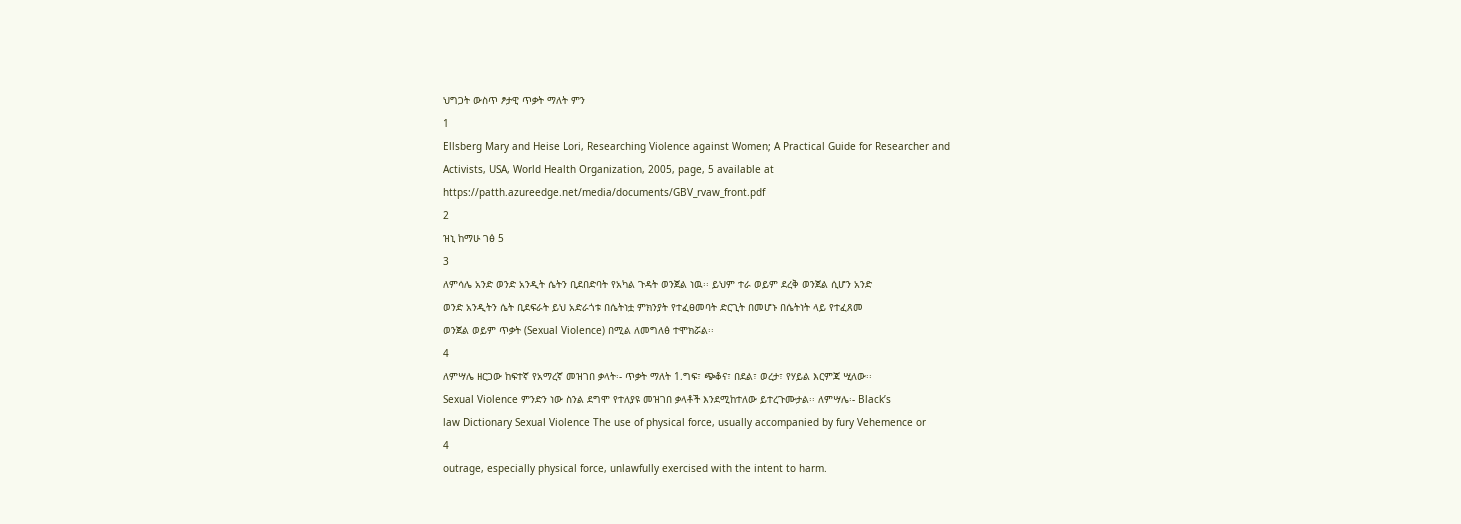ህግጋት ውስጥ ፆታዊ ጥቃት ማለት ምን
1
Ellsberg Mary and Heise Lori, Researching Violence against Women; A Practical Guide for Researcher and
Activists, USA, World Health Organization, 2005, page, 5 available at
https://patth.azureedge.net/media/documents/GBV_rvaw_front.pdf
2
ዝኒ ከማሁ ገፅ 5
3
ለምሳሌ አንድ ወንድ አንዲት ሴትን ቢደበድባት የአካል ጉዳት ወንጀል ነዉ፡፡ ይህም ተራ ወይም ደረቅ ወንጀል ሲሆን አንድ
ወንድ አንዲትን ሴት ቢደፍራት ይህ አድራጎቱ በሴትነቷ ምክንያት የተፈፀመባት ድርጊት በመሆኑ በሴትነት ላይ የተፈጸመ
ወንጀል ወይም ጥቃት (Sexual Violence) በሚል ለመግለፅ ተሞክሯል፡፡
4
ለምሣሌ ዘርጋው ከፍተኛ የአማረኛ መዝገበ ቃላት፡- ጥቃት ማለት 1.ግፍ፣ ጭቆና፣ በደል፣ ወረታ፣ የሃይል እርምጃ ሢለው፡፡
Sexual Violence ምንድን ነው ስንል ደግሞ የተለያዩ መዝገበ ቃላቶች እንደሚከተለው ይተረጉሙታል፡፡ ለምሣሌ፡- Black’s
law Dictionary Sexual Violence The use of physical force, usually accompanied by fury Vehemence or
4
outrage, especially physical force, unlawfully exercised with the intent to harm.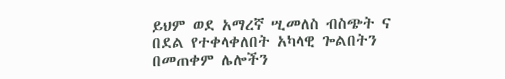ይህም ወደ አማረኛ ሢመለስ ብስጭት ና በደል የተቀላቀለበት አካላዊ ጐልበትን በመጠቀም ሌሎችን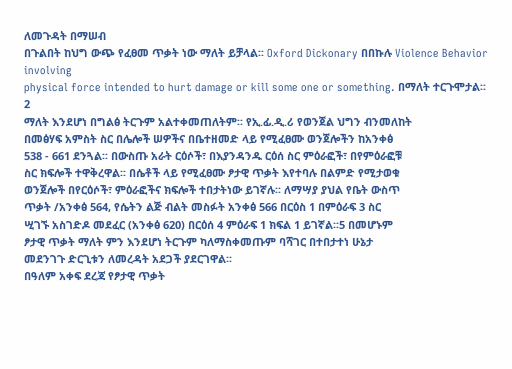ለመጉዳት በማሠብ
በጉልበት ከህግ ውጭ የፈፀመ ጥቃት ነው ማለት ይቻላል፡፡ Oxford Dickonary በበኩሉ Violence Behavior involving
physical force intended to hurt damage or kill some one or something. በማለት ተርጉሞታል፡፡
2
ማለት እንደሆነ በግልፅ ትርጉም አልተቀመጠለትም፡፡ የኢ.ፊ.ዲ.ሪ የወንጀል ህግን ብንመለከት
በመፅሃፍ አምስት ስር በሌሎች ሠዎችና በቤተዘመድ ላይ የሚፈፀሙ ወንጀሎችን ከአንቀፅ
538 - 661 ደንጓል፡፡ በውስጡ አራት ርዕሶች፣ በእያንዳንዱ ርዕሰ ስር ምዕራፎች፣ በየምዕራፎቹ
ስር ክፍሎች ተዋቅረዋል፡፡ በሴቶች ላይ የሚፈፀሙ ፆታዊ ጥቃት እየተባሉ በልምድ የሚታወቁ
ወንጀሎች በየርዕሶች፣ ምዕራፎችና ክፍሎች ተበታትነው ይገኛሉ፡፡ ለማሣያ ያህል የቤት ውስጥ
ጥቃት /አንቀፅ 564, የሴትን ልጅ ብልት መስፉት አንቀፅ 566 በርዕስ 1 በምዕራፍ 3 ስር
ሢገኙ አስገድዶ መደፈር (አንቀፅ 620) በርዕሰ 4 ምዕራፍ 1 ክፍል 1 ይገኛል፡፡5 በመሆኑም
ፆታዊ ጥቃት ማለት ምን እንደሆነ ትርጉም ካለማስቀመጡም ባሻገር በተበታተነ ሁኔታ
መደንገጉ ድርጊቱን ለመረዳት አደጋች ያደርገዋል፡፡
በዓለም አቀፍ ደረጃ የፆታዊ ጥቃት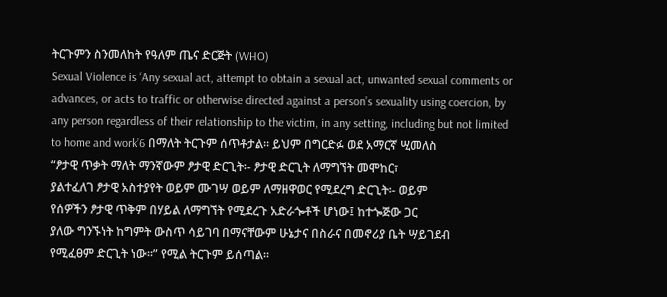ትርጉምን ስንመለከት የዓለም ጤና ድርጅት (WHO)
Sexual Violence is ‘Any sexual act, attempt to obtain a sexual act, unwanted sexual comments or
advances, or acts to traffic or otherwise directed against a person’s sexuality using coercion, by
any person regardless of their relationship to the victim, in any setting, including but not limited
to home and work’6 በማለት ትርጉም ሰጥቶታል፡፡ ይህም በግርድፉ ወደ አማርኛ ሢመለስ
“ፆታዊ ጥቃት ማለት ማንኛውም ፆታዊ ድርጊት፡- ፆታዊ ድርጊት ለማግኘት መሞከር፣
ያልተፈለገ ፆታዊ አስተያየት ወይም ሙገሣ ወይም ለማዘዋወር የሚደረግ ድርጊት፡- ወይም
የሰዎችን ፆታዊ ጥቅም በሃይል ለማግኘት የሚደረጉ አድራጐቶች ሆነው፤ ከተጐጅው ጋር
ያለው ግንኙነት ከግምት ውስጥ ሳይገባ በማናቸውም ሁኔታና በስራና በመኖሪያ ቤት ሣይገደብ
የሚፈፀም ድርጊት ነው፡፡” የሚል ትርጉም ይሰጣል፡፡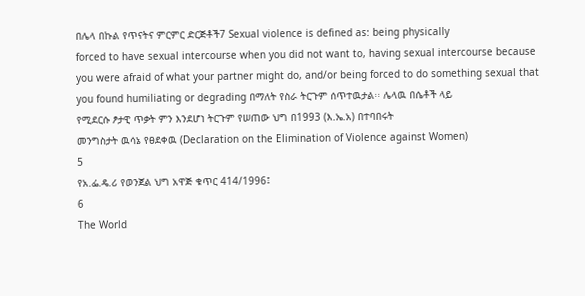በሌላ በኩል የጥናትና ምርምር ድርጅቶች7 Sexual violence is defined as: being physically
forced to have sexual intercourse when you did not want to, having sexual intercourse because
you were afraid of what your partner might do, and/or being forced to do something sexual that
you found humiliating or degrading በማለት የስራ ትርጉም ሰጥተዉታል፡፡ ሌላዉ በሴቶች ላይ
የሚደርሱ ፆታዊ ጥቃት ምን እንደሆነ ትርጉም የሠጠው ህግ በ1993 (እ.ኤ.አ) በተባበሩት
መንግስታት ዉሳኔ የፀደቀዉ (Declaration on the Elimination of Violence against Women)
5
የአ.ፌ.ዴ.ሪ የወንጀል ህግ አዋጅ ቁጥር 414/1996፤
6
The World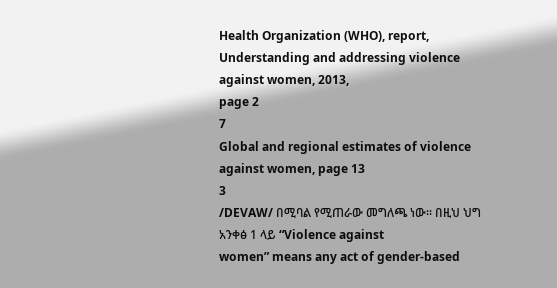Health Organization (WHO), report, Understanding and addressing violence against women, 2013,
page 2
7
Global and regional estimates of violence against women, page 13
3
/DEVAW/ በሚባል የሚጠራው መግለጫ ነው፡፡ በዚህ ህግ አንቀፅ 1 ላይ “Violence against
women” means any act of gender-based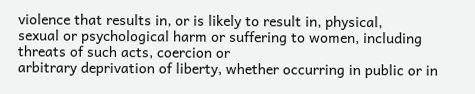violence that results in, or is likely to result in, physical,
sexual or psychological harm or suffering to women, including threats of such acts, coercion or
arbitrary deprivation of liberty, whether occurring in public or in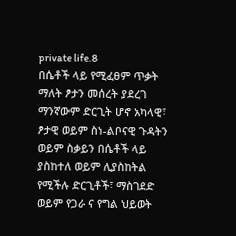private life.8
በሴቶች ላይ የሚፈፀም ጥቃት ማለት ፆታን መሰረት ያደረገ ማንኛውም ድርጊት ሆኖ አካላዊ፣
ፆታዊ ወይም ስነ-ልቦናዊ ጉዳትን ወይም ስቃይን በሴቶች ላይ ያስከተለ ወይም ሊያስከትል
የሚችሉ ድርጊቶች፣ ማስገደድ ወይም የጋራ ና የግል ህይወት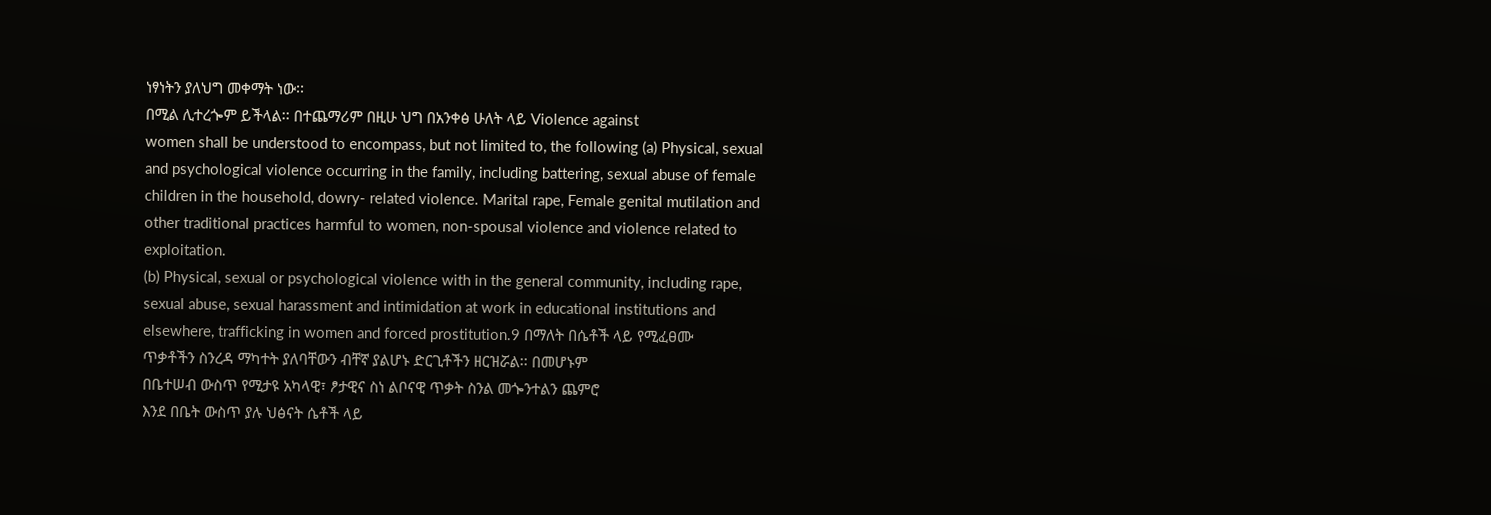ነፃነትን ያለህግ መቀማት ነው፡፡
በሚል ሊተረጐም ይችላል፡፡ በተጨማሪም በዚሁ ህግ በአንቀፅ ሁለት ላይ Violence against
women shall be understood to encompass, but not limited to, the following (a) Physical, sexual
and psychological violence occurring in the family, including battering, sexual abuse of female
children in the household, dowry- related violence. Marital rape, Female genital mutilation and
other traditional practices harmful to women, non-spousal violence and violence related to
exploitation.
(b) Physical, sexual or psychological violence with in the general community, including rape,
sexual abuse, sexual harassment and intimidation at work in educational institutions and
elsewhere, trafficking in women and forced prostitution.9 በማለት በሴቶች ላይ የሚፈፀሙ
ጥቃቶችን ስንረዳ ማካተት ያለባቸውን ብቸኛ ያልሆኑ ድርጊቶችን ዘርዝሯል፡፡ በመሆኑም
በቤተሠብ ውስጥ የሚታዩ አካላዊ፣ ፆታዊና ስነ ልቦናዊ ጥቃት ስንል መጐንተልን ጨምሮ
እንደ በቤት ውስጥ ያሉ ህፅናት ሴቶች ላይ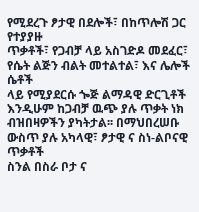የሚደረጉ ፆታዊ በደሎች፣ በከጥሎሽ ጋር የተያያዙ
ጥቃቶች፣ የጋብቻ ላይ አስገድዶ መደፈር፣ የሴት ልጅን ብልት መተልተል፣ እና ሌሎች ሴቶች
ላይ የሚያደርሱ ጐጅ ልማዳዊ ድርጊቶች እንዲሁም ከጋብቻ ዉጭ ያሉ ጥቃት ነክ
ብዝበዛዎችን ያካትታል፡፡ በማህበረሠቡ ውስጥ ያሉ አካላዊ፣ ፆታዊ ና ስነ-ልቦናዊ ጥቃቶች
ስንል በስራ ቦታ ና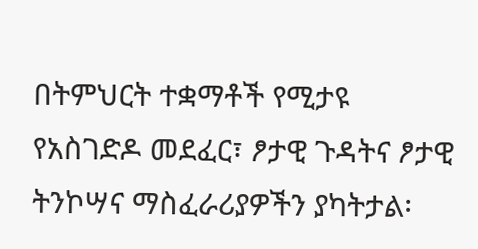በትምህርት ተቋማቶች የሚታዩ የአስገድዶ መደፈር፣ ፆታዊ ጉዳትና ፆታዊ
ትንኮሣና ማስፈራሪያዎችን ያካትታል፡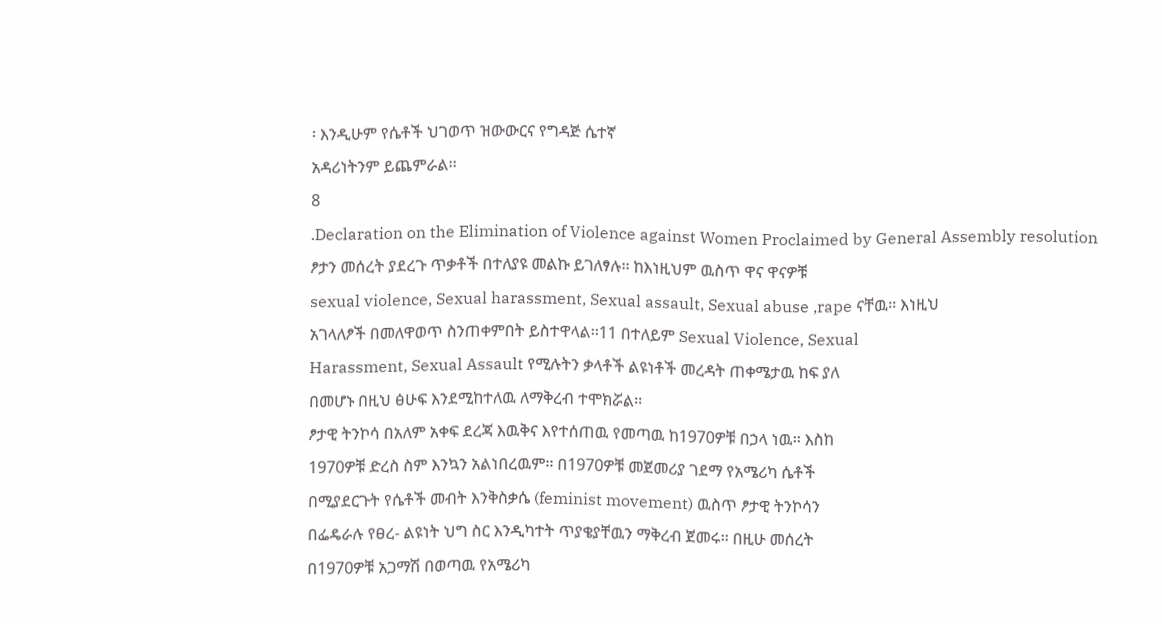፡ እንዲሁም የሴቶች ህገወጥ ዝውውርና የግዳጅ ሴተኛ
አዳሪነትንም ይጨምራል፡፡
8
.Declaration on the Elimination of Violence against Women Proclaimed by General Assembly resolution
ፆታን መሰረት ያደረጉ ጥቃቶች በተለያዩ መልኩ ይገለፃሉ፡፡ ከእነዚህም ዉስጥ ዋና ዋናዎቹ
sexual violence, Sexual harassment, Sexual assault, Sexual abuse ,rape ናቸዉ፡፡ እነዚህ
አገላለፆች በመለዋወጥ ስንጠቀምበት ይስተዋላል፡፡11 በተለይም Sexual Violence, Sexual
Harassment, Sexual Assault የሚሉትን ቃላቶች ልዩነቶች መረዳት ጠቀሜታዉ ከፍ ያለ
በመሆኑ በዚህ ፅሁፍ እንደሚከተለዉ ለማቅረብ ተሞክሯል፡፡
ፆታዊ ትንኮሳ በአለም አቀፍ ደረጃ እዉቅና እየተሰጠዉ የመጣዉ ከ1970ዎቹ በኃላ ነዉ፡፡ እስከ
1970ዎቹ ድረስ ስም እንኳን አልነበረዉም፡፡ በ1970ዎቹ መጀመሪያ ገደማ የአሜሪካ ሴቶች
በሚያደርጉት የሴቶች መብት እንቅስቃሴ (feminist movement) ዉስጥ ፆታዊ ትንኮሳን
በፌዴራሉ የፀረ- ልዩነት ህግ ስር እንዲካተት ጥያቄያቸዉን ማቅረብ ጀመሩ፡፡ በዚሁ መሰረት
በ1970ዎቹ አጋማሽ በወጣዉ የአሜሪካ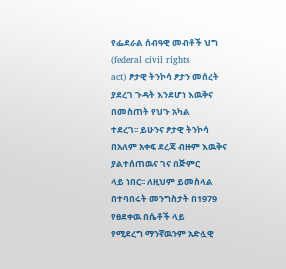የፌደራል ሰብዓዊ መብቶች ህግ (federal civil rights
act) ፆታዊ ትንኮሳ ፆታን መሰረት ያደረገ ጉዳት እንደሆነ እዉቅና በመስጠት የህጉ አካል
ተደረገ፡፡ ይሁንና ፆታዊ ትንኮሳ በአለም አቀፍ ደረጃ ብዙም እዉቅና ያልተሰጠዉና ገና በጅምር
ላይ ነበር፡፡ ለዚህም ይመስላል በተባበሩት መንግስታት በ1979 የፀደቀዉ በሴቶች ላይ
የሚደረግ ማንኛዉንም አድሏዊ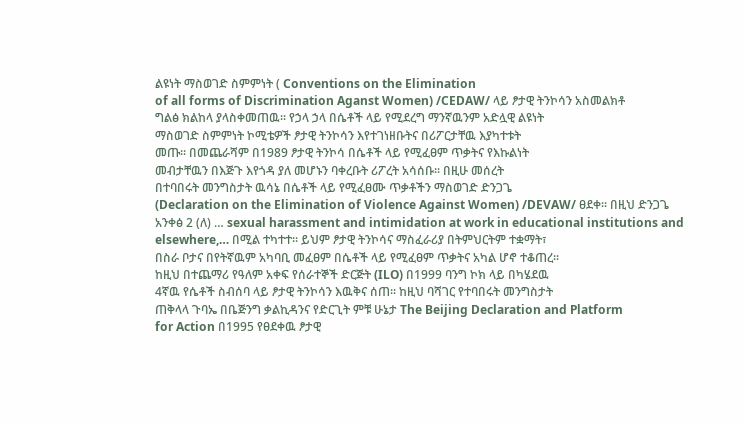ልዩነት ማስወገድ ስምምነት ( Conventions on the Elimination
of all forms of Discrimination Aganst Women) /CEDAW/ ላይ ፆታዊ ትንኮሳን አስመልክቶ
ግልፅ ክልከላ ያላስቀመጠዉ፡፡ የኃላ ኃላ በሴቶች ላይ የሚደረግ ማንኛዉንም አድሏዊ ልዩነት
ማስወገድ ስምምነት ኮሚቴዎች ፆታዊ ትንኮሳን እየተገነዘቡትና በሪፖርታቸዉ እያካተቱት
መጡ፡፡ በመጨራሻም በ1989 ፆታዊ ትንኮሳ በሴቶች ላይ የሚፈፀም ጥቃትና የእኩልነት
መብታቸዉን በእጅጉ እየጎዳ ያለ መሆኑን ባቀረቡት ሪፖረት አሳሰቡ፡፡ በዚሁ መሰረት
በተባበሩት መንግስታት ዉሳኔ በሴቶች ላይ የሚፈፀሙ ጥቃቶችን ማስወገድ ድንጋጌ
(Declaration on the Elimination of Violence Against Women) /DEVAW/ ፀደቀ፡፡ በዚህ ድንጋጌ
አንቀፅ 2 (ለ) … sexual harassment and intimidation at work in educational institutions and
elsewhere,… በሚል ተካተተ፡፡ ይህም ፆታዊ ትንኮሳና ማስፈራሪያ በትምህርትም ተቋማት፣
በስራ ቦታና በየትኛዉም አካባቢ መፈፀም በሴቶች ላይ የሚፈፀም ጥቃትና አካል ሆኖ ተቆጠረ፡፡
ከዚህ በተጨማሪ የዓለም አቀፍ የሰራተኞች ድርጅት (ILO) በ1999 ባንግ ኮክ ላይ በካሄደዉ
4ኛዉ የሴቶች ስብሰባ ላይ ፆታዊ ትንኮሳን እዉቅና ሰጠ፡፡ ከዚህ ባሻገር የተባበሩት መንግስታት
ጠቅላላ ጉባኤ በቤጅንግ ቃልኪዳንና የድርጊት ምቹ ሁኔታ The Beijing Declaration and Platform
for Action በ1995 የፀደቀዉ ፆታዊ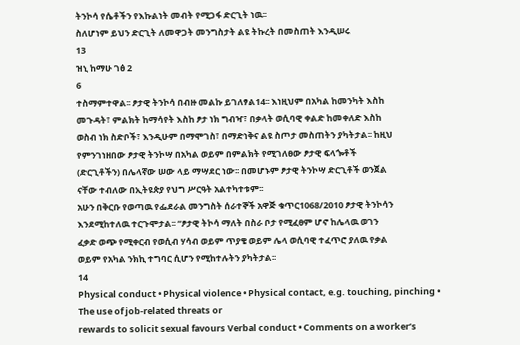ትንኮሳ የሴቶችን የእኩልነት መብት የሚጋፋ ድርጊት ነዉ፡፡
ስለሆነም ይህን ድርጊት ለመዋጋት መንግስታት ልዩ ትኩረት በመስጠት እንዲሠሩ
13
ዝኒ ከማሁ ገፅ 2
6
ተስማምተዋል፡፡ ፆታዊ ትንኮሳ በብዙ መልኩ ይገለፃል14፡፡ እነዚህም በአካል ከመንካት እስከ
መጉዳት፣ ምልክት ከማሳየት እስከ ፆታ ነክ ግብዣ፣ በቃላት ወሲባዊ ቀልድ ከመቀለድ እስከ
ወስብ ነክ ስድቦች፣ እንዲሁም በማሞገስ፣ በማድነቅና ልዩ ስጦታ መስጠትን ያካትታል፡፡ ከዚህ
የምንገነዘበው ፆታዊ ትንኮሣ በአካል ወይም በምልክት የሚገለፀው ፆታዊ ፍላጐቶች
(ድርጊቶችን) በሌላኛው ሠው ላይ ማሣደር ነው፡፡ በመሆኑም ፆታዊ ትንኮሣ ድርጊቶች ወንጀል
ናቸው ተብለው በኢትዩጵያ የህግ ሥርዓት አልተካተቱም፡፡
አሁን በቅርቡ የወጣዉ የፌደራል መንግስት ሰራተኞች አዋጅ ቁጥር1068/2010 ፆታዊ ትንኮሳን
እንደሚከተለዉ ተርጉሞታል፡፡ “ፆታዊ ትኮሳ ማለት በስራ ቦታ የሚፈፀም ሆኖ ከሌላዉ ወገን
ፈቃድ ወጭ የሚቀርብ የወሲብ ሃሳብ ወይም ጥያቄ ወይም ሌላ ወሲባዊ ተፈጥሮ ያለዉ የቃል
ወይም የአካል ንክኪ ተግባር ሲሆን የሚከተሉትን ያካትታል፡፡
14
Physical conduct • Physical violence • Physical contact, e.g. touching, pinching • The use of job-related threats or
rewards to solicit sexual favours Verbal conduct • Comments on a worker’s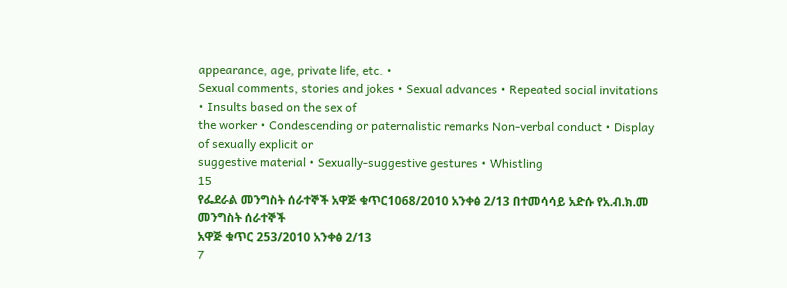appearance, age, private life, etc. •
Sexual comments, stories and jokes • Sexual advances • Repeated social invitations • Insults based on the sex of
the worker • Condescending or paternalistic remarks Non-verbal conduct • Display of sexually explicit or
suggestive material • Sexually-suggestive gestures • Whistling
15
የፌደራል መንግስት ሰራተኞች አዋጅ ቁጥር1068/2010 አንቀፅ 2/13 በተመሳሳይ አድሱ የአ.ብ.ክ.መ መንግስት ሰራተኞች
አዋጅ ቁጥር 253/2010 አንቀፅ 2/13
7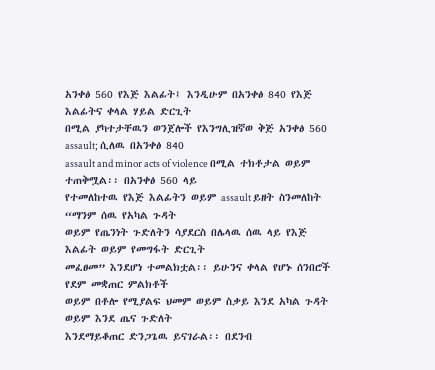አንቀፅ 560 የእጅ እልፊት፤ እንዲሁም በአንቀፅ 840 የእጅ እልፊትና ቀላል ሃይል ድርጊት
በሚል ያካተታቸዉን ወንጀሎች የእንግሊዝኛወ ቅጅ አንቀፅ 560 assault; ሲለዉ በአንቀፅ 840
assault and minor acts of violence በሚል ተክቶታል ወይም ተጠቅሟል፡፡ በአንቀፅ 560 ላይ
የተመለከተዉ የእጅ እልፊትን ወይም assault ይዘት ስንመለከት “ማንም ሰዉ የአካል ጉዳት
ወይም የጤንነት ጉድለትን ሳያደርስ በሌላዉ ሰዉ ላይ የእጅ እልፊት ወይም የመግፋት ድርጊት
መፈፀመ” እንደሆነ ተመልክቷል፡፡ ይሁንና ቀላል የሆኑ ሰንበሮች የደም መቋጠር ምልክቶች
ወይም በቶሎ የሚያልፍ ህመም ወይም ስቃይ እንደ አካል ጉዳት ወይም እንደ ጤና ጉድለት
እንደማይቆጠር ድንጋጌዉ ይናገራል፡፡ በደንብ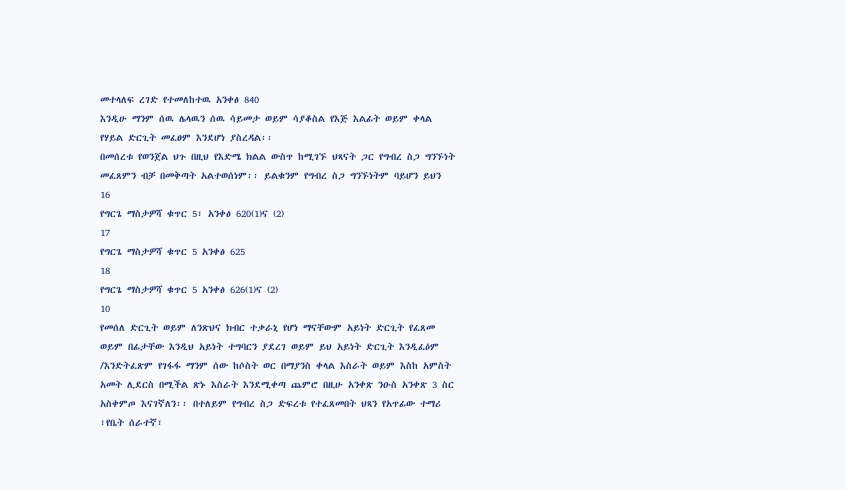መተላለፍ ረገድ የተመለከተዉ አንቀፅ 840
እንዲሁ ማንም ሰዉ ሌላዉን ሰዉ ሳይመታ ወይም ሳያቆስል የእጅ እልፊት ወይም ቀላል
የሃይል ድርጊት መፈፀም እንደሆነ ያስረዳል፡፡
በመሰረቱ የወንጀል ህጉ በዚህ የእድሜ ክልል ውስጥ ከሚገኙ ህጻናት ጋር የግብረ ስጋ ግንኙነት
መፈጸምን ብቻ በመቅጣት አልተወሰነም፡፡ ይልቁንም የግብረ ስጋ ግንኙነትም ባይሆን ይህን
16
የግርጌ ማስታዎሻ ቁጥር 5፣ አንቀፅ 620(1)ና (2)
17
የግርጌ ማስታዎሻ ቁጥር 5 አንቀፅ 625
18
የግርጌ ማስታዎሻ ቁጥር 5 አንቀፅ 626(1)ና (2)
10
የመሰለ ድርጊት ወይም ለንጽህና ክብር ተቃራኒ የሆነ ማናቸውም አይነት ድርጊት የፈጸመ
ወይም በፊታቸው እንዲህ አይነት ተግባርን ያደረገ ወይም ይህ አይነት ድርጊት እንዲፈዕም
/እንድትፈጽም የገፋፋ ማንም ሰው ከሶስት ወር በማያንስ ቀላል እስራት ወይም እስከ አምስት
አመት ሊደርስ በሚችል ጽኑ እስራት እንደሚቀጣ ጨምሮ በዚሁ አንቀጽ ንዑስ አንቀጽ 3 ስር
አስቀምጦ እናገኛለን፡፡ በተለይም የግብረ ስጋ ድፍረቱ የተፈጸመበት ህጻን የአጥፊው ተማሪ
፣የቤት ሰራተኛ፣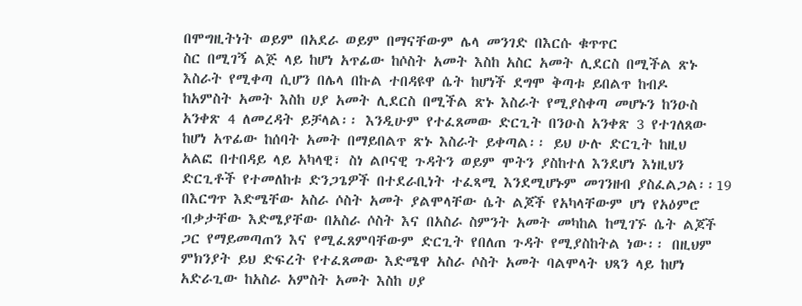በሞግዚትነት ወይም በአደራ ወይም በማናቸውም ሌላ መንገድ በእርሱ ቁጥጥር
ስር በሚገኝ ልጅ ላይ ከሆነ አጥፊው ከሶስት አመት እስከ አስር አመት ሊደርስ በሚችል ጽኑ
እስራት የሚቀጣ ሲሆን በሌላ በኩል ተበዳዩዋ ሴት ከሆነች ደግሞ ቅጣቱ ይበልጥ ከብዶ
ከአምስት አመት እስከ ሀያ አመት ሊደርስ በሚችል ጽኑ እስራት የሚያስቀጣ መሆኑን ከንዑስ
አንቀጽ 4 ለመረዳት ይቻላል፡፡ እንዲሁም የተፈጸመው ድርጊት በንዑስ አንቀጽ 3 የተገለጸው
ከሆነ አጥፊው ከሰባት አመት በማይበልጥ ጽኑ እስራት ይቀጣል፡፡ ይህ ሁሉ ድርጊት ከዚህ
አልፎ በተበዳይ ላይ አካላዊ፣ ስነ ልቦናዊ ጉዳትን ወይም ሞትን ያስከተለ እንደሆነ እነዚህን
ድርጊቶች የተመለከቱ ድንጋጌዎች በተደራቢነት ተፈጻሚ እንደሚሆኑም መገንዘብ ያስፈልጋል፡፡19
በእርግጥ እድሜቸው አስራ ሶስት አመት ያልሞላቸው ሴት ልጆች የአካላቸውም ሆነ የአዕምሮ
ብቃታቸው እድሜያቸው በአስራ ሶስት እና በአስራ ስምንት አመት መካከል ከሚገኙ ሴት ልጆች
ጋር የማይመጣጠን እና የሚፈጸምባቸውም ድርጊት የበለጠ ጉዳት የሚያስከትል ነው፡፡ በዚህም
ምክንያት ይህ ድፍረት የተፈጸመው እድሜዋ አስራ ሶስት አመት ባልሞላት ህጻን ላይ ከሆነ
አድራጊው ከአስራ አምስት አመት እስከ ሀያ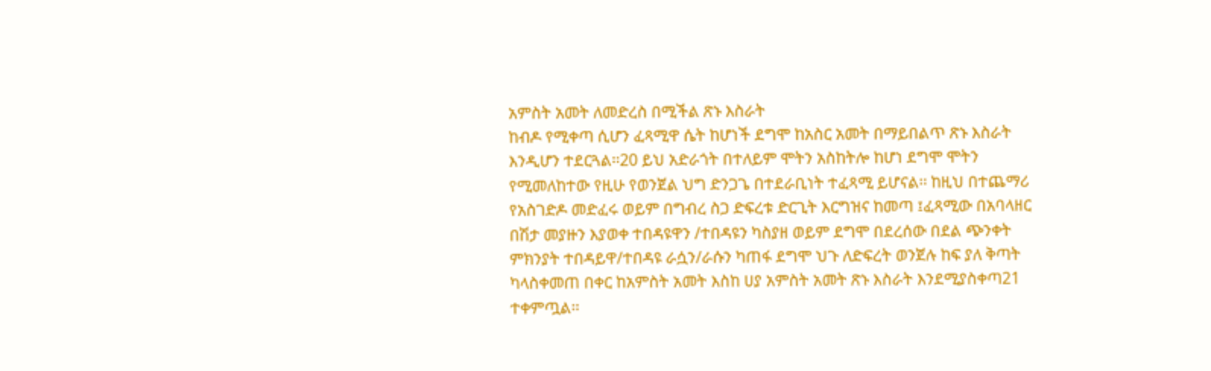አምስት አመት ለመድረስ በሚችል ጽኑ እስራት
ከብዶ የሚቀጣ ሲሆን ፈጻሚዋ ሴት ከሆነች ደግሞ ከአስር አመት በማይበልጥ ጽኑ እስራት
እንዲሆን ተደርጓል፡፡20 ይህ አድራጎት በተለይም ሞትን አስከትሎ ከሆነ ደግሞ ሞትን
የሚመለከተው የዚሁ የወንጀል ህግ ድንጋጌ በተደራቢነት ተፈጻሚ ይሆናል፡፡ ከዚህ በተጨማሪ
የአስገድዶ መድፈሩ ወይም በግብረ ስጋ ድፍረቱ ድርጊት እርግዝና ከመጣ ፤ፈጻሚው በአባላዘር
በሽታ መያዙን እያወቀ ተበዳዩዋን /ተበዳዩን ካስያዘ ወይም ደግሞ በደረሰው በደል ጭንቀት
ምክንያት ተበዳይዋ/ተበዳዩ ራሷን/ራሱን ካጠፋ ደግሞ ህጉ ለድፍረት ወንጀሉ ከፍ ያለ ቅጣት
ካላስቀመጠ በቀር ከአምስት አመት እስከ ሀያ አምስት አመት ጽኑ እስራት እንደሚያስቀጣ21
ተቀምጧል፡፡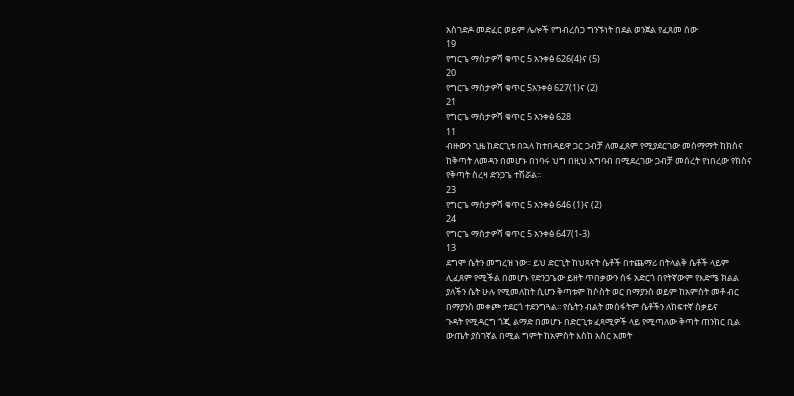አስገድዶ መድፈር ወይም ሌሎች የግብረስጋ ግንኙነት በደል ወንጀል የፈጸመ ሰው
19
የግርጌ ማስታዎሻ ቁጥር 5 አንቀፅ 626(4)ና (5)
20
የግርጌ ማስታዎሻ ቁጥር 5አንቀፅ 627(1)ና (2)
21
የግርጌ ማስታዎሻ ቁጥር 5 አንቀፅ 628
11
ብዙውን ጊዜ ከድርጊቱ በኋላ ከተበዳይዋ ጋር ጋብቻ ለመፈጸም የሚያደርገው መስማማት ከክስና
ከቅጣት ለመዳን በመሆኑ በነባሩ ህግ በዚህ አግባብ በሚደረገው ጋብቻ መሰረት የነበረው የክስና
የቅጣት ስረዛ ድንጋጌ ተሽሯል፡፡
23
የግርጌ ማስታዎሻ ቁጥር 5 አንቀፅ 646 (1)ና (2)
24
የግርጌ ማስታዎሻ ቁጥር 5 አንቀፅ 647(1-3)
13
ደግሞ ሴትን መግረዝ ነው፡፡ ይህ ድርጊት ከህጻናት ሴቶች በተጨማሪ በትላልቅ ሴቶች ላይም
ሊፈጸም የሚችል በመሆኑ የድንጋጌው ይዘት ጥበቃውን ሰፋ አድርጎ በየትኛውም የእድሜ ክልል
ያለችን ሴት ሁሉ የሚመለከት ሲሆን ቅጣቱም ከሶስት ወር በማያንስ ወይም ከአምስት መቶ ብር
በማያንስ መቀጮ ተደርጎ ተደንግጓል፡፡ የሴትን ብልት መስፋትም ሴቶችን ለከፍተኛ ስቃይና
ጉዳት የሚዳርግ ጎጂ ልማድ በመሆኑ በድርጊቱ ፈጻሚዎች ላይ የሚጣለው ቅጣት ጠንከር ቢል
ውጤት ያስገኛል በሚል ግምት ከአምስት እስከ አስር አመት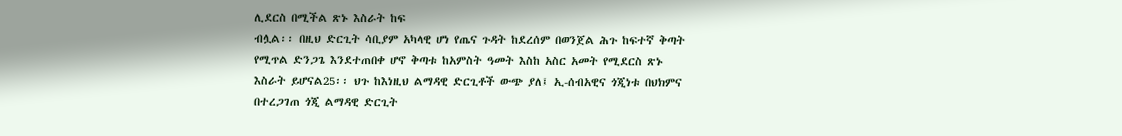ሊደርስ በሚችል ጽኑ እስራት ከፍ
ብሏል፡፡ በዚህ ድርጊት ሳቢያም አካላዊ ሆነ የጤና ጉዳት ከደረሰም በወንጀል ሕጉ ከፍተኛ ቅጣት
የሚጥል ድንጋጌ እንደተጠበቀ ሆኖ ቅጣቱ ከአምስት ዓመት እስከ አስር አመት የሚደርስ ጽኑ
እስራት ይሆናል25፡፡ ህጉ ከእነዚህ ልማዳዊ ድርጊቶች ውጭ ያለ፤ ኢ-ሰብአዊና ጎጂነቱ በህክምና
በተረጋገጠ ጎጂ ልማዳዊ ድርጊት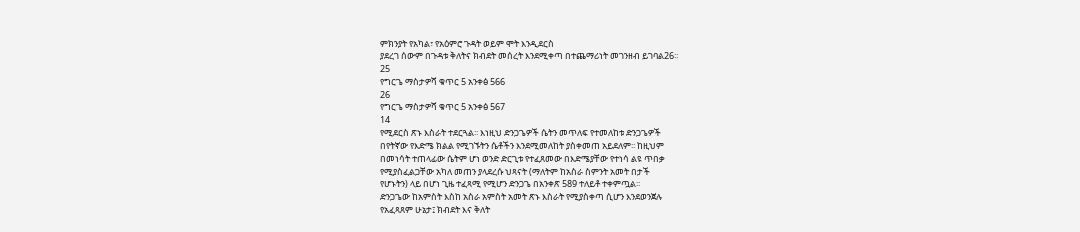ምክንያት የአካል፣ የአዕምሮ ጉዳት ወይም ሞት እንዲደርስ
ያደረገ ሰውም በጉዳቱ ቅለትና ክብደት መሰረት እንደሚቀጣ በተጨማሪነት መገንዘብ ይገባል26፡፡
25
የግርጌ ማስታዎሻ ቁጥር 5 አንቀፅ 566
26
የግርጌ ማስታዎሻ ቁጥር 5 አንቀፅ 567
14
የሚደርስ ጽኑ እስራት ተደርጓል፡፡ እነዚህ ድንጋጌዎች ሴትን መጥለፍ የተመለከቱ ድንጋጌዎች
በየትኛው የእድሜ ክልል የሚገኙትን ሴቶችን እንደሚመለከት ያስቀመጠ አይደለም፡፡ ከዚህም
በመነሳት ተጠላፊው ሴትም ሆነ ወንድ ድርጊቱ የተፈጸመው በእድሜያቸው የተነሳ ልዩ ጥበቃ
የሚያስፈልጋቸው አካለ መጠን ያላደረሱ ህጻናት (ማለትም ከአስራ ስምንት አመት በታች
የሆኑትን) ላይ በሆነ ጊዜ ተፈጻሚ የሚሆን ድንጋጌ በአንቀጽ 589 ተለይቶ ተቀምጧል፡፡
ድንጋጌው ከአምስት እስከ አስራ አምስት አመት ጽኑ እስራት የሚያስቀጣ ሲሆን እንደወንጀሉ
የአፈጻጸም ሁኔታ፤ ክብደት እና ቅለት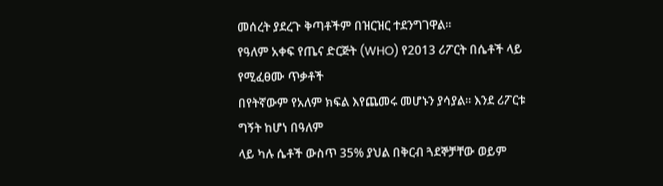መሰረት ያደረጉ ቅጣቶችም በዝርዝር ተደንግገዋል፡፡
የዓለም አቀፍ የጤና ድርጅት (WHO) የ2013 ሪፖርት በሴቶች ላይ የሚፈፀሙ ጥቃቶች
በየትኛውም የአለም ክፍል እየጨመሩ መሆኑን ያሳያል፡፡ እንደ ሪፖርቱ ግኝት ከሆነ በዓለም
ላይ ካሉ ሴቶች ውስጥ 35% ያህል በቅርብ ጓደኞቻቸው ወይም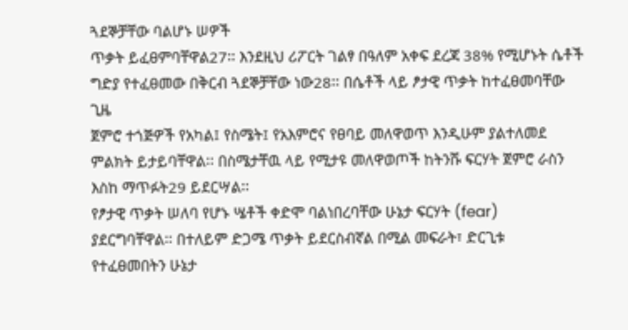ጓደኞቻቸው ባልሆኑ ሠዎች
ጥቃት ይፈፀምባቸዋል27፡፡ እንደዚህ ሪፖርት ገልፃ በዓለም አቀፍ ደረጃ 38% የሚሆኑት ሴቶች
ግድያ የተፈፀመው በቅርብ ጓደኞቻቸው ነው28፡፡ በሴቶች ላይ ፆታዊ ጥቃት ከተፈፀመባቸው ጊዜ
ጀምሮ ተጎጅዎች የአካል፤ የስሜት፤ የአእምሮና የፀባይ መለዋወጥ እንዲሁም ያልተለመደ
ምልክት ይታይባቸዋል፡፡ በስሜታቸዉ ላይ የሚታዩ መለዋወጦች ከትንሹ ፍርሃት ጀምሮ ራስን
እስከ ማጥፉት29 ይደርሣል፡፡
የፆታዊ ጥቃት ሠለባ የሆኑ ሤቶች ቀድሞ ባልነበረባቸው ሁኔታ ፍርሃት (fear)
ያደርግባቸዋል፡፡ በተለይም ድጋሜ ጥቃት ይደርስብኛል በሚል መፍራት፣ ድርጊቱ
የተፈፀመበትን ሁኔታ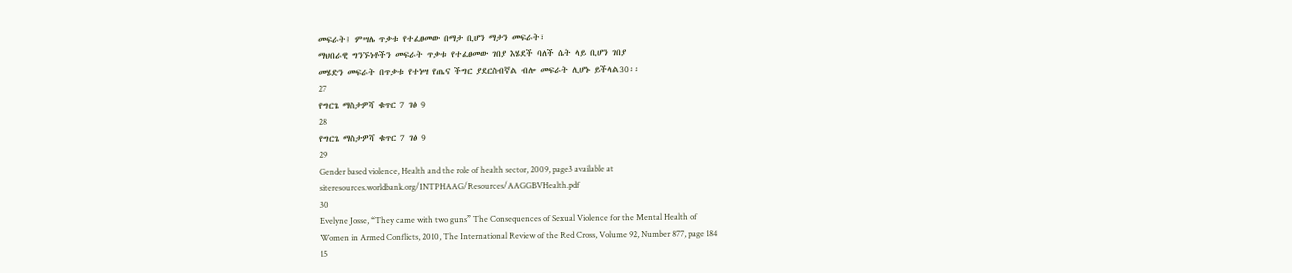መፍራት፤ ምሣሌ ጥቃቱ የተፈፀመው በማታ ቢሆን ማታን መፍራት፣
ማህበራዊ ግንኙነቶችን መፍራት ጥቃቱ የተፈፀመው ገበያ እሄደች ባለች ሴት ላይ ቢሆን ገበያ
መሄድን መፍራት በጥቃቱ የተነሣ የጤና ችግር ያደርስብኛል ብሎ መፍራት ሊሆኑ ይችላል30፡፡
27
የግርጌ ማስታዎሻ ቁጥር 7 ገፅ 9
28
የግርጌ ማስታዎሻ ቁጥር 7 ገፅ 9
29
Gender based violence, Health and the role of health sector, 2009, page3 available at
siteresources.worldbank.org/INTPHAAG/Resources/AAGGBVHealth.pdf
30
Evelyne Josse, “They came with two guns” The Consequences of Sexual Violence for the Mental Health of
Women in Armed Conflicts, 2010, The International Review of the Red Cross, Volume 92, Number 877, page 184
15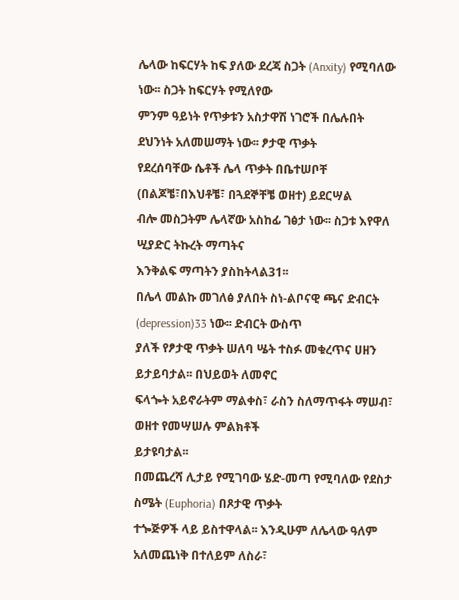ሌላው ከፍርሃት ከፍ ያለው ደረጃ ስጋት (Anxity) የሚባለው ነው፡፡ ስጋት ከፍርሃት የሚለየው
ምንም ዓይነት የጥቃቱን አስታዋሽ ነገሮች በሌሉበት ደህንነት አለመሠማት ነው፡፡ ፆታዊ ጥቃት
የደረሰባቸው ሴቶች ሌላ ጥቃት በቤተሠቦቸ (በልጆቼ፣በእህቶቼ፣ በጓደኞቸቼ ወዘተ) ይደርሣል
ብሎ መስጋትም ሌላኛው አስከፊ ገፅታ ነው፡፡ ስጋቱ እየዋለ ሢያድር ትኩረት ማጣትና
እንቅልፍ ማጣትን ያስከትላል31፡፡
በሌላ መልኩ መገለፅ ያለበት ስነ-ልቦናዊ ጫና ድብርት (depression)33 ነው፡፡ ድብርት ውስጥ
ያለች የፆታዊ ጥቃት ሠለባ ሤት ተስፉ መቁረጥና ሀዘን ይታይባታል፡፡ በህይወት ለመኖር
ፍላጐት አይኖራትም ማልቀስ፣ ራስን ስለማጥፋት ማሠብ፣ ወዘተ የመሣሠሉ ምልክቶች
ይታዩባታል፡፡
በመጨረሻ ሊታይ የሚገባው ሄድ-መጣ የሚባለው የደስታ ስሜት (Euphoria) በጾታዊ ጥቃት
ተጐጅዎች ላይ ይስተዋላል፡፡ እንዲሁም ለሌላው ዓለም አለመጨነቅ በተለይም ለስራ፣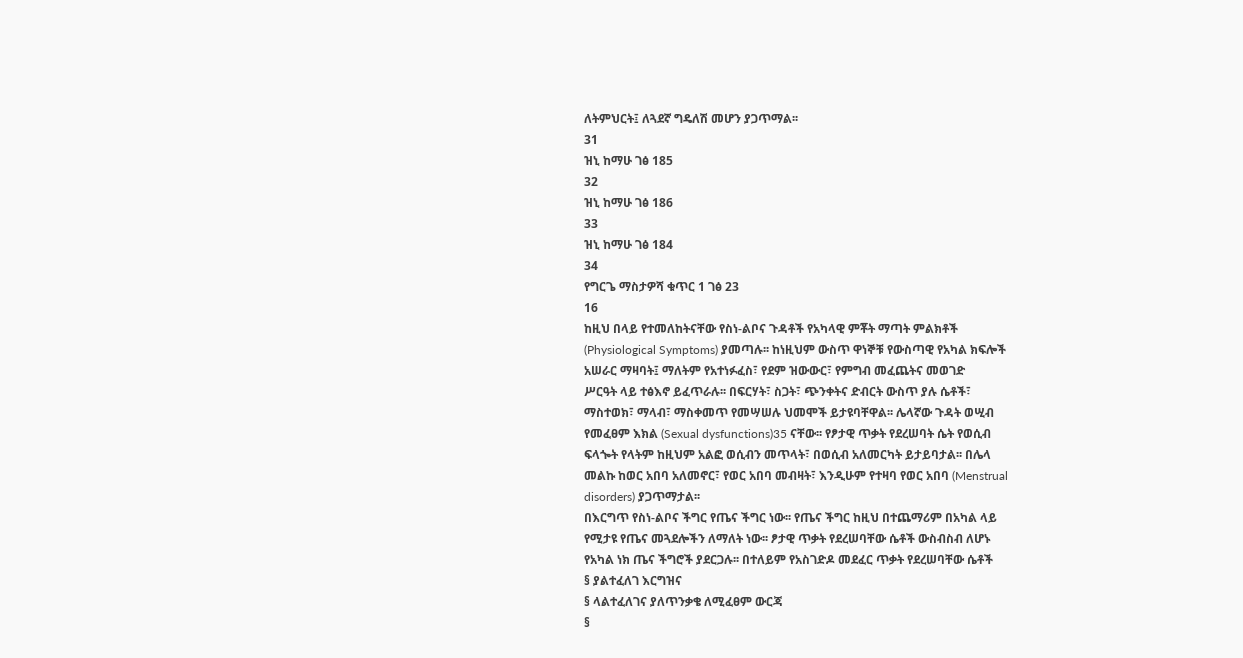ለትምህርት፤ ለጓደኛ ግዴለሽ መሆን ያጋጥማል፡፡
31
ዝኒ ከማሁ ገፅ 185
32
ዝኒ ከማሁ ገፅ 186
33
ዝኒ ከማሁ ገፅ 184
34
የግርጌ ማስታዎሻ ቁጥር 1 ገፅ 23
16
ከዚህ በላይ የተመለከትናቸው የስነ-ልቦና ጉዳቶች የአካላዊ ምቾት ማጣት ምልክቶች
(Physiological Symptoms) ያመጣሉ፡፡ ከነዚህም ውስጥ ዋነኞቹ የውስጣዊ የአካል ክፍሎች
አሠራር ማዛባት፤ ማለትም የአተነፉፈስ፣ የደም ዝውውር፣ የምግብ መፈጨትና መወገድ
ሥርዓት ላይ ተፅእኖ ይፈጥራሉ፡፡ በፍርሃት፣ ስጋት፣ ጭንቀትና ድብርት ውስጥ ያሉ ሴቶች፣
ማስተወክ፣ ማላብ፣ ማስቀመጥ የመሣሠሉ ህመሞች ይታዩባቸዋል፡፡ ሌላኛው ጉዳት ወሢብ
የመፈፀም እክል (Sexual dysfunctions)35 ናቸው፡፡ የፆታዊ ጥቃት የደረሠባት ሴት የወሲብ
ፍላጐት የላትም ከዚህም አልፎ ወሲብን መጥላት፣ በወሲብ አለመርካት ይታይባታል፡፡ በሌላ
መልኩ ከወር አበባ አለመኖር፣ የወር አበባ መብዛት፣ እንዲሁም የተዛባ የወር አበባ (Menstrual
disorders) ያጋጥማታል፡፡
በእርግጥ የስነ-ልቦና ችግር የጤና ችግር ነው፡፡ የጤና ችግር ከዚህ በተጨማሪም በአካል ላይ
የሚታዩ የጤና መጓደሎችን ለማለት ነው፡፡ ፆታዊ ጥቃት የደረሠባቸው ሴቶች ውስብስብ ለሆኑ
የአካል ነክ ጤና ችግሮች ያደርጋሉ፡፡ በተለይም የአስገድዶ መደፈር ጥቃት የደረሠባቸው ሴቶች
§ ያልተፈለገ እርግዝና
§ ላልተፈለገና ያለጥንቃቄ ለሚፈፀም ውርጃ
§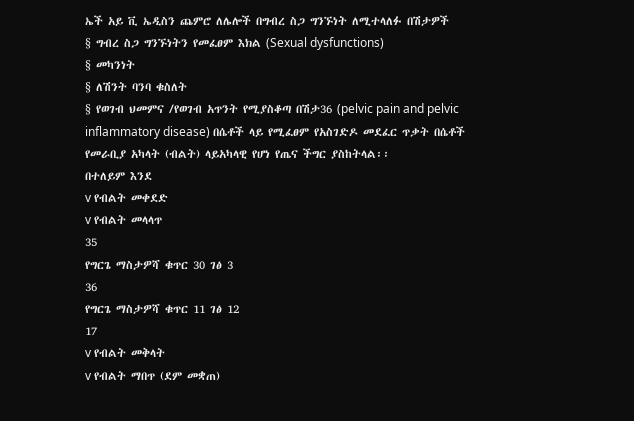ኤች አይ ቪ ኤዲስን ጨምሮ ለሌሎች በግብረ ስጋ ግንኙነት ለሚተላለፉ በሽታዎች
§ ግብረ ስጋ ግንኙነትን የመፈፀም እክል (Sexual dysfunctions)
§ መካንነት
§ ለሽንት ባንባ ቁስለት
§ የወገብ ህመምና /የወገብ አጥንት የሚያስቆጣ በሽታ36 (pelvic pain and pelvic
inflammatory disease) በሴቶች ላይ የሚፈፀም የአስገድዶ መደፈር ጥቃት በሴቶች
የመራቢያ አካላት (ብልት) ላይአካላዊ የሆነ የጤና ችግር ያስከትላል፡፡
በተለይም እንደ
v የብልት መቀደድ
v የብልት መላላጥ
35
የግርጌ ማስታዎሻ ቁጥር 30 ገፅ 3
36
የግርጌ ማስታዎሻ ቁጥር 11 ገፅ 12
17
v የብልት መቅላት
v የብልት ማበጥ (ደም መቋጠ)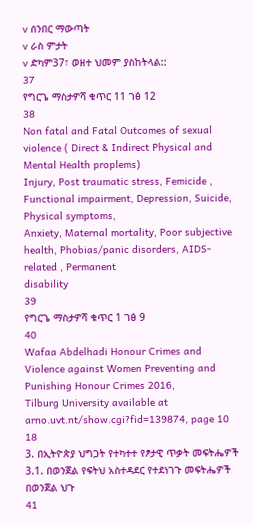v ሰንበር ማውጣት
v ራስ ምታት
v ድካም37፣ ወዘተ ህመም ያስከትላል::
37
የግርጌ ማስታዎሻ ቁጥር 11 ገፅ 12
38
Non fatal and Fatal Outcomes of sexual violence ( Direct & Indirect Physical and Mental Health proplems)
Injury, Post traumatic stress, Femicide , Functional impairment, Depression, Suicide, Physical symptoms,
Anxiety, Maternal mortality, Poor subjective health, Phobias/panic disorders, AIDS-related , Permanent
disability
39
የግርጌ ማስታዎሻ ቁጥር 1 ገፅ 9
40
Wafaa Abdelhadi Honour Crimes and Violence against Women Preventing and Punishing Honour Crimes 2016,
Tilburg University available at arno.uvt.nt/show.cgi?fid=139874, page 10
18
3. በኢትዮጵያ ህግጋት የተካተተ የፆታዊ ጥቃት መፍትሔዎች
3.1. በወንጀል የፍትህ አስተዳደር የተደነገጉ መፍትሔዎች
በወንጀል ህጉ
41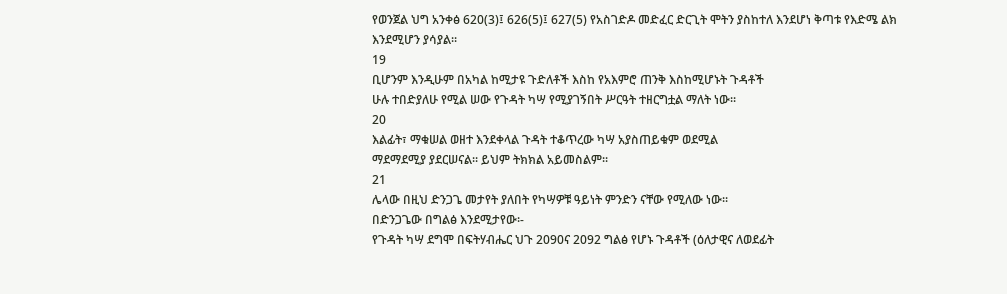የወንጀል ህግ አንቀፅ 620(3)፤ 626(5)፤ 627(5) የአስገድዶ መድፈር ድርጊት ሞትን ያስከተለ እንደሆነ ቅጣቱ የእድሜ ልክ
እንደሚሆን ያሳያል፡፡
19
ቢሆንም እንዲሁም በአካል ከሚታዩ ጉድለቶች እስከ የአእምሮ ጠንቅ እስከሚሆኑት ጉዳቶች
ሁሉ ተበድያለሁ የሚል ሠው የጉዳት ካሣ የሚያገኝበት ሥርዓት ተዘርግቷል ማለት ነው፡፡
20
እልፊት፣ ማቁሠል ወዘተ እንደቀላል ጉዳት ተቆጥረው ካሣ አያስጠይቁም ወደሚል
ማደማደሚያ ያደርሠናል፡፡ ይህም ትክክል አይመስልም፡፡
21
ሌላው በዚህ ድንጋጌ መታየት ያለበት የካሣዎቹ ዓይነት ምንድን ናቸው የሚለው ነው፡፡
በድንጋጌው በግልፅ እንደሚታየው፡-
የጉዳት ካሣ ደግሞ በፍትሃብሔር ህጉ 2090ና 2092 ግልፅ የሆኑ ጉዳቶች (ዕለታዊና ለወደፊት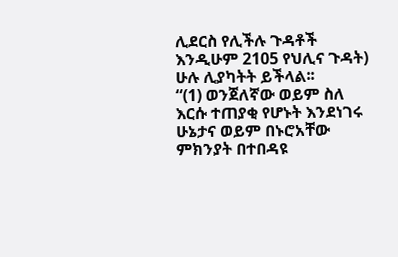ሊደርስ የሊችሉ ጉዳቶች እንዲሁም 2105 የህሊና ጉዳት) ሁሉ ሊያካትት ይችላል፡፡
“(1) ወንጀለኛው ወይም ስለ እርሱ ተጠያቂ የሆኑት እንደነገሩ ሁኔታና ወይም በኑሮአቸው
ምክንያት በተበዳዩ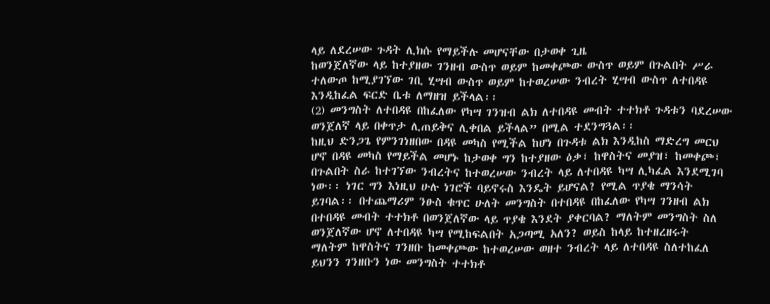ላይ ለደረሠው ጉዳት ሊክሱ የማይችሉ መሆናቸው በታወቀ ጊዜ
ከወንጀለኛው ላይ ከተያዘው ገንዘብ ውስጥ ወይም ከመቀጮው ውስጥ ወይም በጉልበት ሥራ
ተለውጦ ከሚያገኘው ገቢ ሂሣብ ውስጥ ወይም ከተወረሠው ንብረት ሂሣብ ውስጥ ለተበዳዩ
እንዲከፈል ፍርድ ቤቱ ለማዘዝ ይችላል፡፡
(2) መንግስት ለተበዳዩ በከፈለው የካሣ ገንዝብ ልክ ለተበዳዩ መብት ተተክቶ ጉዳቱን ባደረሠው
ወንጀለኛ ላይ በቀጥታ ሊጠይቅና ሊቀበል ይችላል” በሚል ተደንግጓል፡፡
ከዚህ ድንጋጌ የምንገነዘበው በዳዩ መካስ የሚችል ከሆነ በጉዳቱ ልክ እንዲከስ ማድረግ መርህ
ሆኖ በዳዩ መካስ የማይችል መሆኑ ከታወቀ ግን ከተያዘው ዕቃ፣ ከዋስትና መያዝ፣ ከመቀጮ፣
በጉልበት ስራ ከተገኘው ንብረትና ከተወረሠው ንብረት ላይ ለተበዳዩ ካሣ ሊካፈል እንደሚገባ
ነው፡፡ ነገር ግን እነዚህ ሁሉ ነገሮች ባይኖሩስ እንዴት ይሆናል? የሚል ጥያቄ ማንሳት
ይገባል፡፡ በተጨማሪም ንፁስ ቁጥር ሁለት መንግስት በተበዳዩ በከፈለው የካሣ ገንዘብ ልክ
በተበዳዩ መብት ተተክቶ በወንጀለኛው ላይ ጥያቄ እንደት ያቀርባል? ማለትም መንግስት ስለ
ወንጀለኛው ሆኖ ለተበዳዩ ካሣ የሚከፍልበት አጋጣሚ አለን? ወይስ ከላይ ከተዘረዘሩት
ማለትም ከዋስትና ገንዘቡ ከመቀጮው ከተወረሠው ወዘተ ንብረት ላይ ለተበዳዩ ስለተከፈለ
ይህንን ገንዘቡን ነው መንግስት ተተክቶ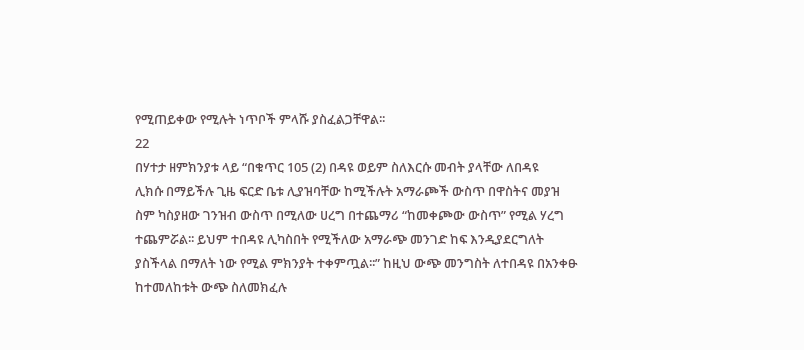የሚጠይቀው የሚሉት ነጥቦች ምላሹ ያስፈልጋቸዋል፡፡
22
በሃተታ ዘምክንያቱ ላይ “በቁጥር 105 (2) በዳዩ ወይም ስለእርሱ መብት ያላቸው ለበዳዩ
ሊክሱ በማይችሉ ጊዜ ፍርድ ቤቱ ሊያዝባቸው ከሚችሉት አማራጮች ውስጥ በዋስትና መያዝ
ስም ካስያዘው ገንዝብ ውስጥ በሚለው ሀረግ በተጨማሪ “ከመቀጮው ውስጥ” የሚል ሃረግ
ተጨምሯል፡፡ ይህም ተበዳዩ ሊካስበት የሚችለው አማራጭ መንገድ ከፍ እንዲያደርግለት
ያስችላል በማለት ነው የሚል ምክንያት ተቀምጧል፡፡” ከዚህ ውጭ መንግስት ለተበዳዩ በአንቀፁ
ከተመለከቱት ውጭ ስለመክፈሉ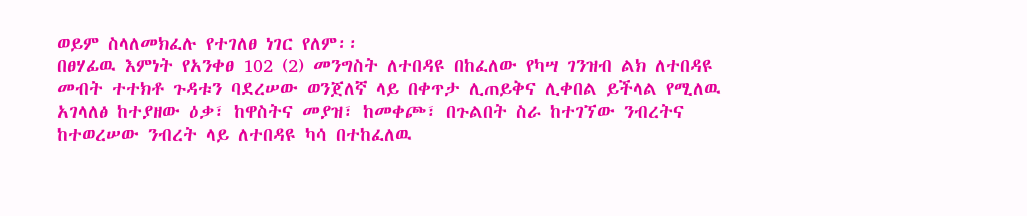ወይም ስላለመክፈሉ የተገለፀ ነገር የለም፡፡
በፀሃፊዉ እምነት የአንቀፀ 102 (2) መንግስት ለተበዳዩ በከፈለው የካሣ ገንዝብ ልክ ለተበዳዩ
መብት ተተክቶ ጉዳቱን ባደረሠው ወንጀለኛ ላይ በቀጥታ ሊጠይቅና ሊቀበል ይችላል የሚለዉ
አገላለፅ ከተያዘው ዕቃ፣ ከዋስትና መያዝ፣ ከመቀጮ፣ በጉልበት ስራ ከተገኘው ንብረትና
ከተወረሠው ንብረት ላይ ለተበዳዩ ካሳ በተከፈለዉ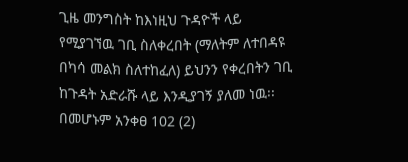ጊዜ መንግስት ከእነዚህ ጉዳዮች ላይ
የሚያገኘዉ ገቢ ስለቀረበት (ማለትም ለተበዳዩ በካሳ መልክ ስለተከፈለ) ይህንን የቀረበትን ገቢ
ከጉዳት አድራሹ ላይ እንዲያገኝ ያለመ ነዉ፡፡ በመሆኑም አንቀፀ 102 (2)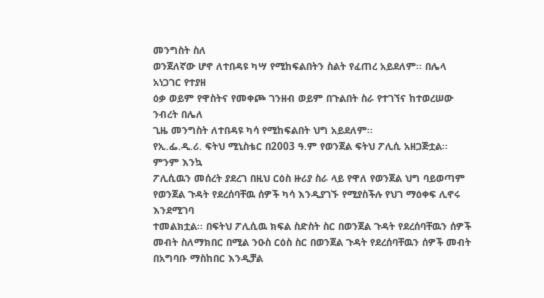መንግስት ስለ
ወንጀለኛው ሆኖ ለተበዳዩ ካሣ የሚከፍልበትን ስልት የፈጠረ አይደለም፡፡ በሌላ አነጋገር የተያዘ
ዕቃ ወይም የዋስትና የመቀጮ ገንዘብ ወይም በጉልበት ስራ የተገኘና ከተወረሠው ንብረት በሌለ
ጊዜ መንግስት ለተበዳዩ ካሳ የሚከፍልበት ህግ አይደለም፡፡
የኢ.ፌ.ዲ.ሪ. ፍትህ ሚኒስቴር በ2003 ዓ.ም የወንጀል ፍትህ ፖሊሲ አዘጋጅቷል፡፡ ምንም እንኳ
ፖሊሲዉን መሰረት ያደረገ በዚህ ርዕስ ዙሪያ ስራ ላይ የዋለ የወንጀል ህግ ባይወጣም
የወንጀል ጉዳት የደረሰባቸዉ ሰዎች ካሳ እንዲያገኙ የሚያስችሉ የህገ ማዕቀፍ ሊኖሩ እንደሚገባ
ተመልክቷል፡፡ በፍትህ ፖሊሲዉ ክፍል ስድስት ስር በወንጀል ጉዳት የደረሰባቸዉን ሰዎች
መብት ስለማክበር በሚል ንዑስ ርዕስ ስር በወንጀል ጉዳት የደረሰባቸዉን ሰዎች መብት
በአግባቡ ማስከበር እንዲቻል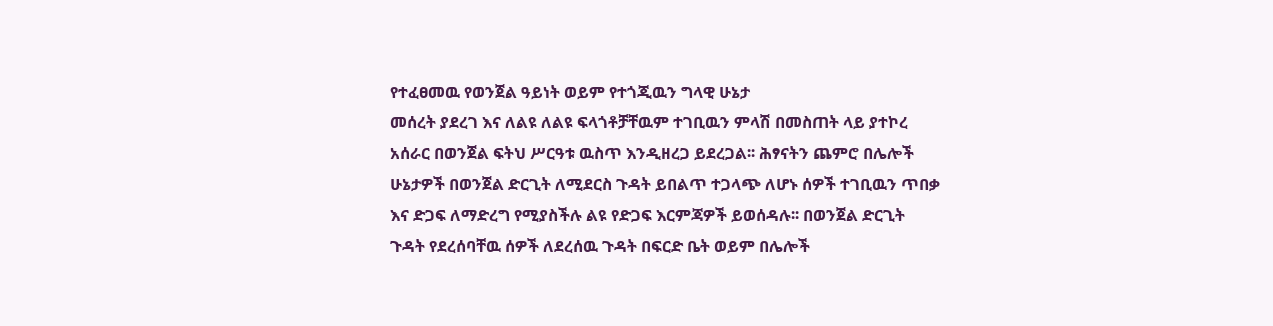የተፈፀመዉ የወንጀል ዓይነት ወይም የተጎጂዉን ግላዊ ሁኔታ
መሰረት ያደረገ እና ለልዩ ለልዩ ፍላጎቶቻቸዉም ተገቢዉን ምላሽ በመስጠት ላይ ያተኮረ
አሰራር በወንጀል ፍትህ ሥርዓቱ ዉስጥ እንዲዘረጋ ይደረጋል፡፡ ሕፃናትን ጨምሮ በሌሎች
ሁኔታዎች በወንጀል ድርጊት ለሚደርስ ጉዳት ይበልጥ ተጋላጭ ለሆኑ ሰዎች ተገቢዉን ጥበቃ
እና ድጋፍ ለማድረግ የሚያስችሉ ልዩ የድጋፍ እርምጃዎች ይወሰዳሉ፡፡ በወንጀል ድርጊት
ጉዳት የደረሰባቸዉ ሰዎች ለደረሰዉ ጉዳት በፍርድ ቤት ወይም በሌሎች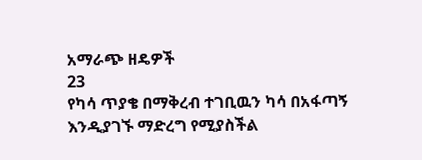አማራጭ ዘዴዎች
23
የካሳ ጥያቄ በማቅረብ ተገቢዉን ካሳ በአፋጣኝ እንዲያገኙ ማድረግ የሚያስችል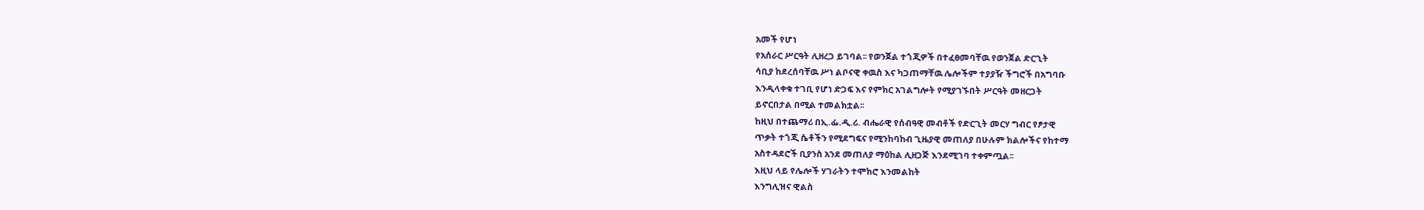አመች የሆነ
የአሰራር ሥርዓት ሊዘረጋ ይገባል፡፡ የወንጀል ተጎጂዎች በተፈፀመባቸዉ የወንጀል ድርጊት
ሳቢያ ከደረሰባቸዉ ሥነ ልቦናዊ ቀዉስ እና ካጋጠማቸዉ ሌሎችም ተያያዥ ችግሮች በአግባቡ
እንዲላቀቁ ተገቢ የሆነ ድጋፍ እና የምክር አገልግሎት የሚያገኙበት ሥርዓት መዘርጋት
ይኖርበታል በሚል ተመልክቷል፡፡
ከዚህ በተጨማሪ በኢ.ፌ.ዲ.ሪ. ብሔራዊ የሰብዓዊ መብቶች የድርጊት መርሃ ግብር የፆታዊ
ጥቃት ተጎጂ ሴቶችን የሚደግፍና የሚንከባከብ ጊዜያዊ መጠለያ በሁሉም ክልሎችና የከተማ
አስተዳደሮች ቢያንስ አንደ መጠለያ ማዕከል ሊዘጋጅ እንደሚገባ ተቀምጧል፡፡
እዚህ ላይ የሌሎች ሃገራትን ተሞክሮ እንመልከት
እንግሊዝና ዊልስ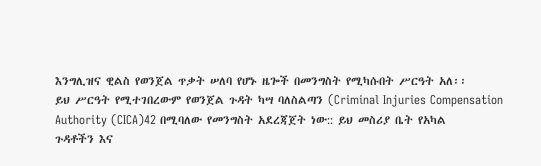እንግሊዝና ዊልስ የወንጀል ጥቃት ሠለባ የሆኑ ዜጐች በመንግስት የሚካሱበት ሥርዓት አለ፡፡
ይህ ሥርዓት የሚተገበረውም የወንጀል ጉዳት ካሣ ባለስልጣን (Criminal Injuries Compensation
Authority (CICA)42 በሚባለው የመንግስት አደረጃጀት ነው:: ይህ መስሪያ ቤት የአካል
ጉዳቶችን እና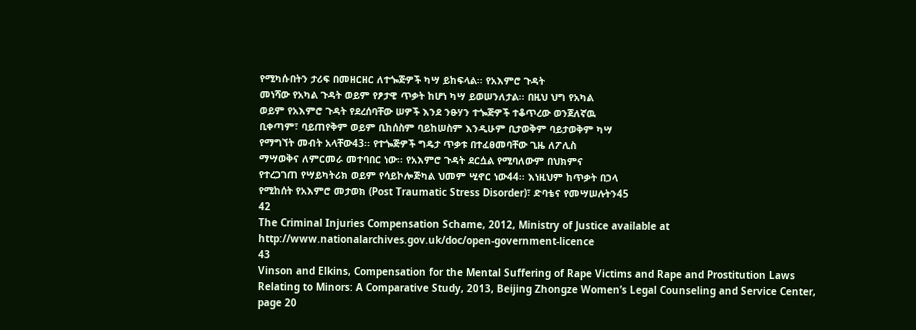የሚካሱበትን ታሪፍ በመዘርዘር ለተጐጅዎች ካሣ ይከፍላል፡፡ የአእምሮ ጉዳት
መነሻው የአካል ጉዳት ወይም የፆታዊ ጥቃት ከሆነ ካሣ ይወሠንለታል፡፡ በዚህ ህግ የአካል
ወይም የአእምሮ ጉዳት የደረሰባቸው ሠዎች እንደ ንፁሃን ተጐጅዎች ተቆጥረው ወንጀለኛዉ
ቢቀጣም፣ ባይጠየቅም ወይም ቢከሰስም ባይከሠስም እንዲሁም ቢታወቅም ባይታወቅም ካሣ
የማግኘት መብት አላቸው43፡፡ የተጐጅዎች ግዴታ ጥቃቱ በተፈፀመባቸው ጊዜ ለፖሊስ
ማሣወቅና ለምርመራ መተባበር ነው፡፡ የአእምሮ ጉዳት ደርሷል የሚባለውም በህክምና
የተረጋገጠ የሣይካትሪክ ወይም የሳይኮሎጅካል ህመም ሢኖር ነው44፡፡ እነዚህም ከጥቃት በኃላ
የሚከሰት የአእምሮ መታወክ (Post Traumatic Stress Disorder)፣ ድባቴና የመሣሠሉትን45
42
The Criminal Injuries Compensation Schame, 2012, Ministry of Justice available at
http://www.nationalarchives.gov.uk/doc/open-government-licence
43
Vinson and Elkins, Compensation for the Mental Suffering of Rape Victims and Rape and Prostitution Laws
Relating to Minors: A Comparative Study, 2013, Beijing Zhongze Women’s Legal Counseling and Service Center,
page 20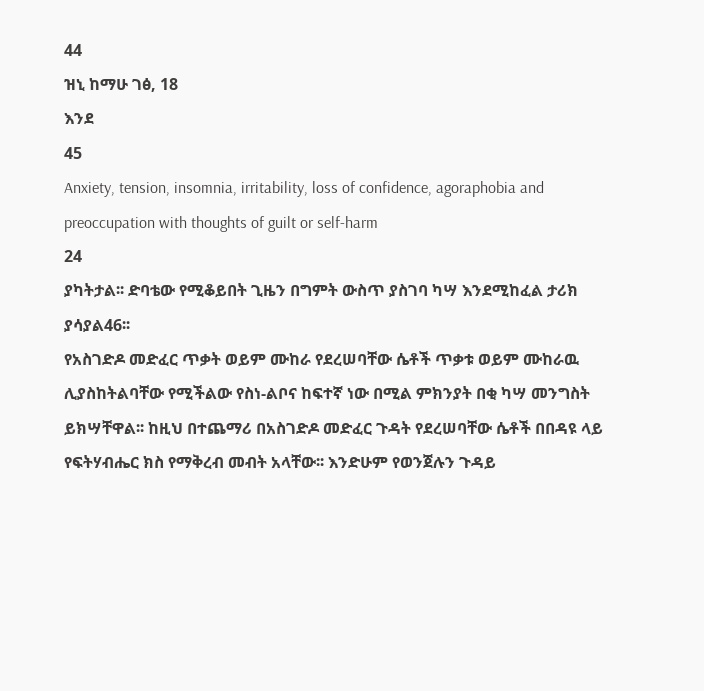44
ዝኒ ከማሁ ገፅ, 18
እንደ
45
Anxiety, tension, insomnia, irritability, loss of confidence, agoraphobia and
preoccupation with thoughts of guilt or self-harm
24
ያካትታል፡፡ ድባቴው የሚቆይበት ጊዜን በግምት ውስጥ ያስገባ ካሣ እንደሚከፈል ታሪክ
ያሳያል46፡፡
የአስገድዶ መድፈር ጥቃት ወይም ሙከራ የደረሠባቸው ሴቶች ጥቃቱ ወይም ሙከራዉ
ሊያስከትልባቸው የሚችልው የስነ-ልቦና ከፍተኛ ነው በሚል ምክንያት በቂ ካሣ መንግስት
ይክሣቸዋል፡፡ ከዚህ በተጨማሪ በአስገድዶ መድፈር ጉዳት የደረሠባቸው ሴቶች በበዳዩ ላይ
የፍትሃብሔር ክስ የማቅረብ መብት አላቸው፡፡ እንድሁም የወንጀሉን ጉዳይ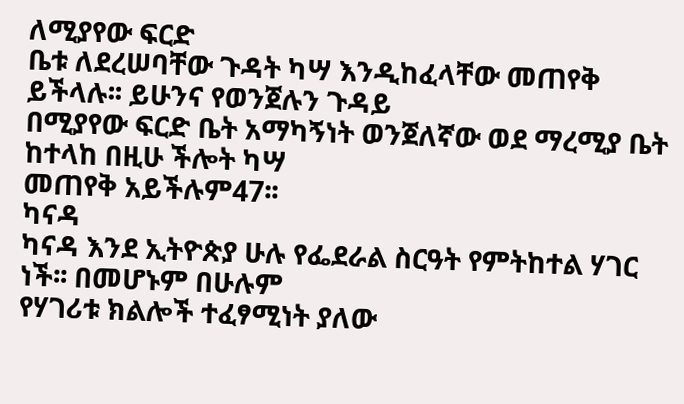ለሚያየው ፍርድ
ቤቱ ለደረሠባቸው ጉዳት ካሣ እንዲከፈላቸው መጠየቅ ይችላሉ፡፡ ይሁንና የወንጀሉን ጉዳይ
በሚያየው ፍርድ ቤት አማካኝነት ወንጀለኛው ወደ ማረሚያ ቤት ከተላከ በዚሁ ችሎት ካሣ
መጠየቅ አይችሉም47፡፡
ካናዳ
ካናዳ እንደ ኢትዮጵያ ሁሉ የፌደራል ስርዓት የምትከተል ሃገር ነች፡፡ በመሆኑም በሁሉም
የሃገሪቱ ክልሎች ተፈፃሚነት ያለው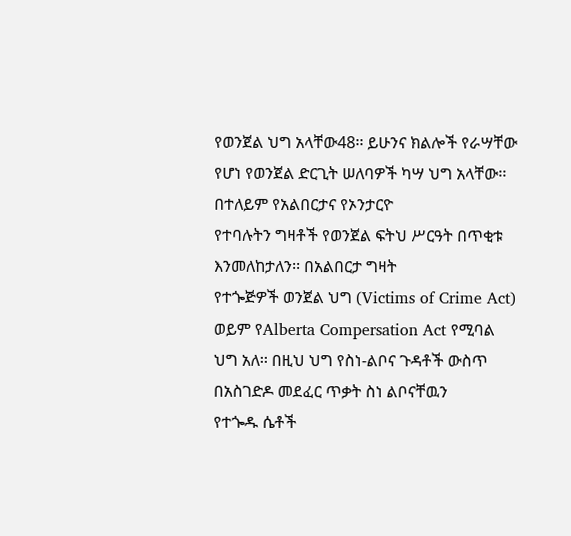የወንጀል ህግ አላቸው48፡፡ ይሁንና ክልሎች የራሣቸው
የሆነ የወንጀል ድርጊት ሠለባዎች ካሣ ህግ አላቸው፡፡ በተለይም የአልበርታና የኦንታርዮ
የተባሉትን ግዛቶች የወንጀል ፍትህ ሥርዓት በጥቂቱ እንመለከታለን፡፡ በአልበርታ ግዛት
የተጐጅዎች ወንጀል ህግ (Victims of Crime Act) ወይም የAlberta Compersation Act የሚባል
ህግ አለ፡፡ በዚህ ህግ የስነ-ልቦና ጉዳቶች ውስጥ በአስገድዶ መደፈር ጥቃት ስነ ልቦናቸዉን
የተጐዱ ሴቶች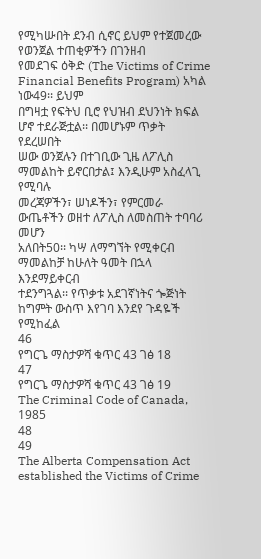የሚካሡበት ደንብ ሲኖር ይህም የተጀመረው የወንጀል ተጠቂዎችን በገንዘብ
የመደገፍ ዕቅድ (The Victims of Crime Financial Benefits Program) አካል ነው49፡፡ ይህም
በግዛቷ የፍትህ ቢሮ የህዝብ ደህንነት ክፍል ሆኖ ተደራጅቷል፡፡ በመሆኑም ጥቃት የደረሠበት
ሠው ወንጀሉን በተገቢው ጊዜ ለፖሊስ ማመልከት ይኖርበታል፤ እንዲሁም አስፈላጊ የሚባሉ
መረጃዎችን፣ ሠነዶችን፣ የምርመራ ውጤቶችን ወዘተ ለፖሊስ ለመስጠት ተባባሪ መሆን
አለበት50፡፡ ካሣ ለማግኘት የሚቀርብ ማመልከቻ ከሁለት ዓመት በኋላ እንደማይቀርብ
ተደንግጓል፡፡ የጥቃቱ አደገኛነትና ጐጅነት ከግምት ውስጥ እየገባ እንደየ ጉዳዬች የሚከፈል
46
የግርጌ ማስታዎሻ ቁጥር 43 ገፅ 18
47
የግርጌ ማስታዎሻ ቁጥር 43 ገፅ 19
The Criminal Code of Canada, 1985
48
49
The Alberta Compensation Act established the Victims of Crime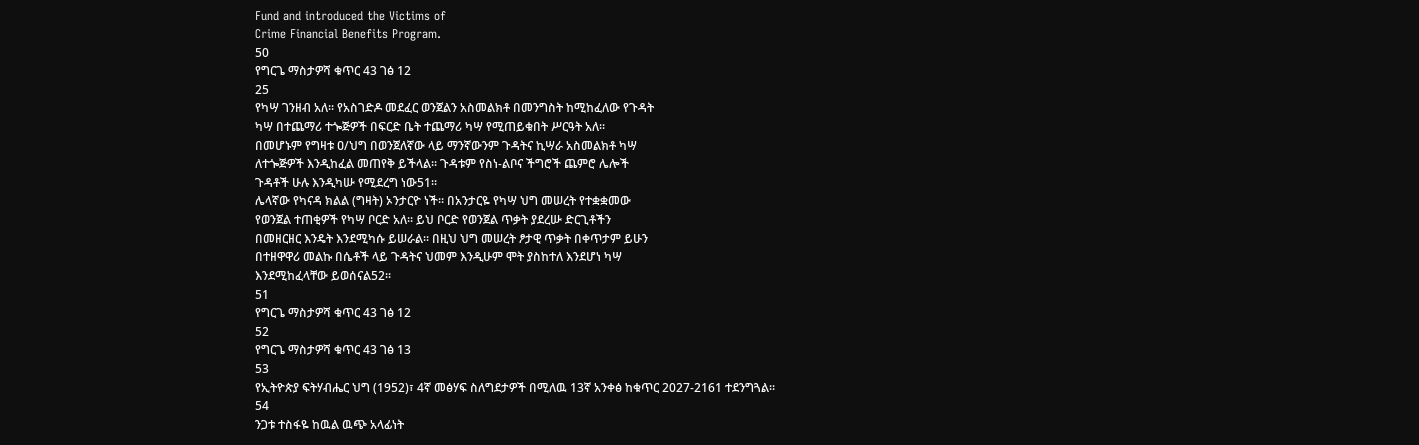Fund and introduced the Victims of
Crime Financial Benefits Program.
50
የግርጌ ማስታዎሻ ቁጥር 43 ገፅ 12
25
የካሣ ገንዘብ አለ፡፡ የአስገድዶ መደፈር ወንጀልን አስመልክቶ በመንግስት ከሚከፈለው የጉዳት
ካሣ በተጨማሪ ተጐጅዎች በፍርድ ቤት ተጨማሪ ካሣ የሚጠይቁበት ሥርዓት አለ፡፡
በመሆኑም የግዛቱ ዐ/ህግ በወንጀለኛው ላይ ማንኛውንም ጉዳትና ኪሣራ አስመልክቶ ካሣ
ለተጐጅዎች እንዲከፈል መጠየቅ ይችላል፡፡ ጉዳቱም የስነ-ልቦና ችግሮች ጨምሮ ሌሎች
ጉዳቶች ሁሉ እንዲካሡ የሚደረግ ነው51፡፡
ሌላኛው የካናዳ ክልል (ግዛት) ኦንታርዮ ነች፡፡ በአንታርዬ የካሣ ህግ መሠረት የተቋቋመው
የወንጀል ተጠቂዎች የካሣ ቦርድ አለ፡፡ ይህ ቦርድ የወንጀል ጥቃት ያደረሡ ድርጊቶችን
በመዘርዘር እንዴት እንደሚካሱ ይሠራል፡፡ በዚህ ህግ መሠረት ፆታዊ ጥቃት በቀጥታም ይሁን
በተዘዋዋሪ መልኩ በሴቶች ላይ ጉዳትና ህመም እንዲሁም ሞት ያስከተለ እንደሆነ ካሣ
እንደሚከፈላቸው ይወሰናል52፡፡
51
የግርጌ ማስታዎሻ ቁጥር 43 ገፅ 12
52
የግርጌ ማስታዎሻ ቁጥር 43 ገፅ 13
53
የኢትዮጵያ ፍትሃብሔር ህግ (1952)፣ 4ኛ መፅሃፍ ስለግደታዎች በሚለዉ 13ኛ አንቀፅ ከቁጥር 2027-2161 ተደንግጓል፡፡
54
ንጋቱ ተስፋዬ ከዉል ዉጭ አላፊነት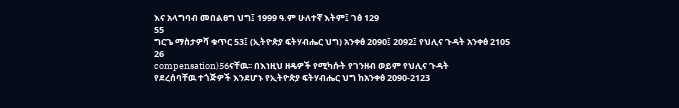እና አላግባብ መበልፀግ ህግ፤ 1999 ዓ.ም ሁለተኛ እትም፤ ገፅ 129
55
ግርጌ ማስታዎሻ ቁጥር 53፤ (ኢትዮጵያ ፍትሃብሔር ህግ) አንቀፅ 2090፤ 2092፤ የህሊና ጉዳት አንቀፅ 2105
26
compensation)56ናቸዉ፡፡ በእነዚህ ዘዴዎች የሚካሱት የገንዘብ ወይም የህሊና ጉዳት
የደረሰባቸዉ ተጎጅዎች እንደሆኑ የኢትዮጵያ ፍትሃብሔር ህግ ከአንቀፅ 2090-2123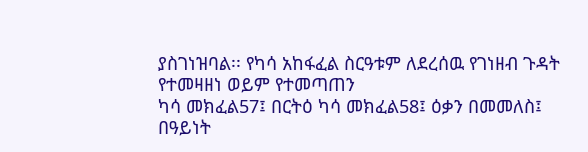ያስገነዝባል፡፡ የካሳ አከፋፈል ስርዓቱም ለደረሰዉ የገነዘብ ጉዳት የተመዛዘነ ወይም የተመጣጠን
ካሳ መክፈል57፤ በርትዕ ካሳ መክፈል58፤ ዕቃን በመመለስ፤ በዓይነት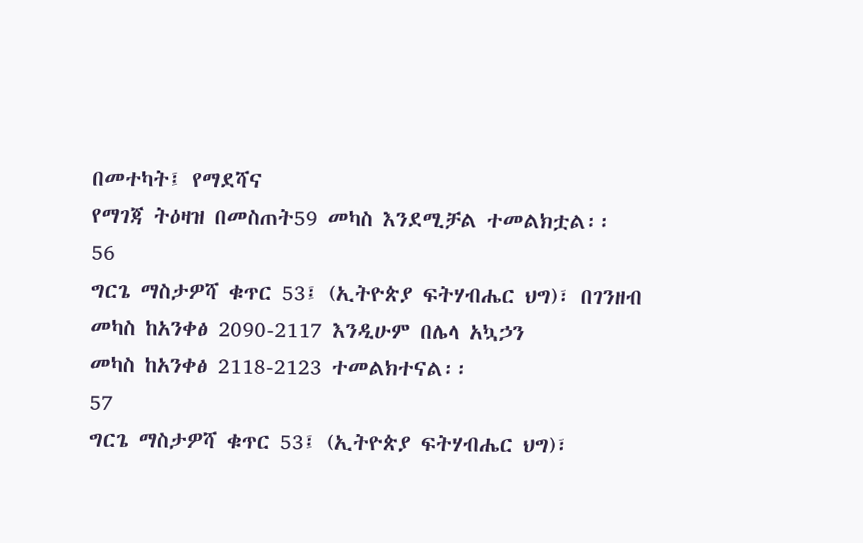በመተካት፤ የማደሻና
የማገጃ ትዕዛዝ በመስጠት59 መካስ እንደሚቻል ተመልክቷል፡፡
56
ግርጌ ማስታዎሻ ቁጥር 53፤ (ኢትዮጵያ ፍትሃብሔር ህግ)፣ በገንዘብ መካስ ከአንቀፅ 2090-2117 እንዲሁም በሌላ አኳኃን
መካስ ከአንቀፅ 2118-2123 ተመልክተናል፡፡
57
ግርጌ ማስታዎሻ ቁጥር 53፤ (ኢትዮጵያ ፍትሃብሔር ህግ)፣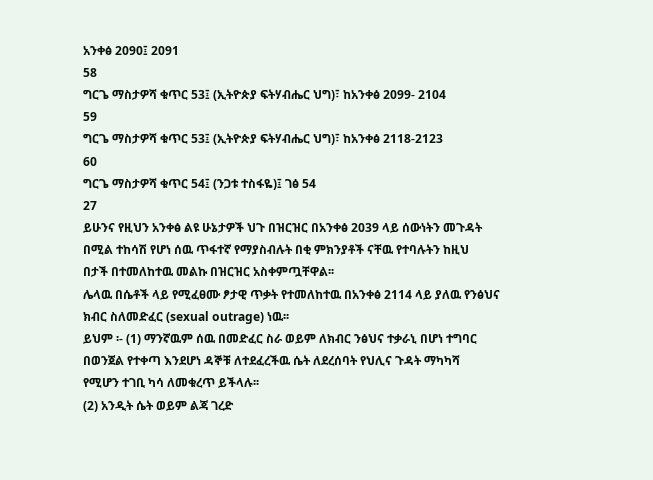አንቀፅ 2090፤ 2091
58
ግርጌ ማስታዎሻ ቁጥር 53፤ (ኢትዮጵያ ፍትሃብሔር ህግ)፣ ከአንቀፅ 2099- 2104
59
ግርጌ ማስታዎሻ ቁጥር 53፤ (ኢትዮጵያ ፍትሃብሔር ህግ)፣ ከአንቀፅ 2118-2123
60
ግርጌ ማስታዎሻ ቁጥር 54፤ (ንጋቱ ተስፋዬ)፤ ገፅ 54
27
ይሁንና የዚህን አንቀፅ ልዩ ሁኔታዎች ህጉ በዝርዝር በአንቀፅ 2039 ላይ ሰውነትን መጉዳት
በሚል ተከሳሽ የሆነ ሰዉ ጥፋተኛ የማያስብሉት በቂ ምክንያቶች ናቸዉ የተባሉትን ከዚህ
በታች በተመለከተዉ መልኩ በዝርዝር አስቀምጧቸዋል፡፡
ሌላዉ በሴቶች ላይ የሚፈፀሙ ፆታዊ ጥቃት የተመለከተዉ በአንቀፅ 2114 ላይ ያለዉ የንፅህና
ክብር ስለመድፈር (sexual outrage) ነዉ፡፡
ይህም ፡- (1) ማንኛዉም ሰዉ በመድፈር ስራ ወይም ለክብር ንፅህና ተቃራኒ በሆነ ተግባር
በወንጀል የተቀጣ እንደሆነ ዳኞቹ ለተደፈረችዉ ሴት ለደረሰባት የህሊና ጉዳት ማካካሻ
የሚሆን ተገቢ ካሳ ለመቁረጥ ይችላሉ፡፡
(2) አንዲት ሴት ወይም ልጃ ገረድ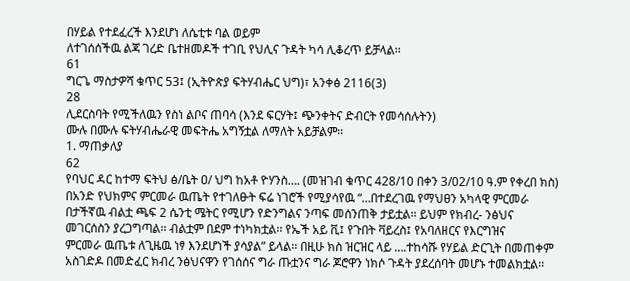በሃይል የተደፈረች እንደሆነ ለሴቲቱ ባል ወይም
ለተገሰሰችዉ ልጃ ገረድ ቤተዘመዶች ተገቢ የህሊና ጉዳት ካሳ ሊቆረጥ ይቻላል፡፡
61
ግርጌ ማስታዎሻ ቁጥር 53፤ (ኢትዮጵያ ፍትሃብሔር ህግ)፣ አንቀፅ 2116(3)
28
ሊደርስባት የሚችለዉን የስነ ልቦና ጠባሳ (እንደ ፍርሃት፤ ጭንቀትና ድብርት የመሳሰሉትን)
ሙሉ በሙሉ ፍትሃብሔራዊ መፍትሔ አግኝቷል ለማለት አይቻልም፡፡
1. ማጠቃለያ
62
የባህር ዳር ከተማ ፍትህ ፅ/ቤት ዐ/ ህግ ከአቶ ዮሃንስ…. (መዝገብ ቁጥር 428/10 በቀን 3/02/10 ዓ.ም የቀረበ ክስ)
በአንድ የህክምና ምርመራ ዉጤት የተገለፁት ፍሬ ነገሮች የሚያሳየዉ “…በተደረገዉ የማህፀን አካላዊ ምርመራ
በታችኛዉ ብልቷ ጫፍ 2 ሴንቲ ሜትር የሚሆን የድንግልና ንጣፍ መሰንጠቅ ታይቷል፡፡ ይህም የክብረ- ንፅህና
መገርሰስን ያረጋግጣል፡፡ ብልቷም በደም ተነካክቷል፡፡ የኤች አይ ቪ፤ የጉበት ቫይረስ፤ የአባለዘርና የእርግዝና
ምርመራ ዉጤቱ ለጊዜዉ ነፃ እንደሆነች ያሳያል” ይላል፡፡ በዚሁ ክስ ዝርዝር ላይ ….ተከሳሹ የሃይል ድርጊት በመጠቀም
አስገድዶ በመድፈር ክብረ ንፅህናዋን የገሰሰና ግራ ጡቷንና ግራ ጆሮዋን ነክሶ ጉዳት ያደረሰባት መሆኑ ተመልክቷል፡፡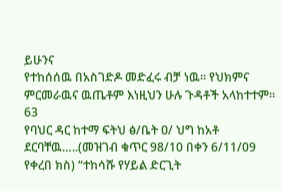ይሁንና
የተከሰሰዉ በአስገድዶ መድፈሩ ብቻ ነዉ፡፡ የህክምና ምርመራዉና ዉጤቶም እነዚህን ሁሉ ጉዳቶች አላከተተም፡፡
63
የባህር ዳር ከተማ ፍትህ ፅ/ቤት ዐ/ ህግ ከአቶ ደርባቸዉ…..(መዝገብ ቁጥር 98/10 በቀን 6/11/09 የቀረበ ክስ) “ተከሳሹ የሃይል ድርጊት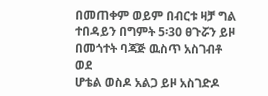በመጠቀም ወይም በብርቱ ዛቻ ግል ተበዳይን በግምት 5፡30 ፀጉሯን ይዞ በመጎተት ባጃጅ ዉስጥ አስገብቶ ወደ
ሆቴል ወስዶ አልጋ ይዞ አስገድዶ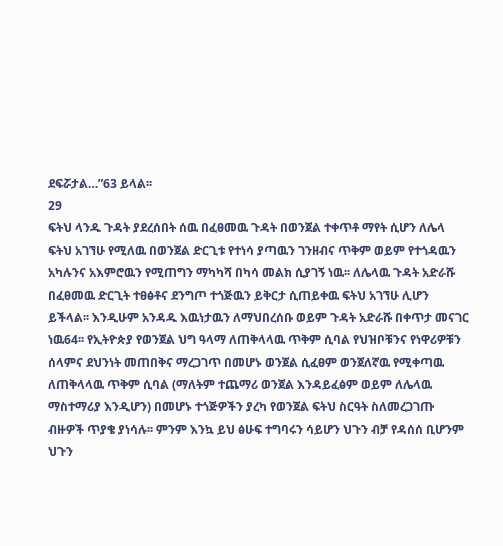ደፍሯታል…”63 ይላል፡፡
29
ፍትህ ላንዱ ጉዳት ያደረሰበት ሰዉ በፈፀመዉ ጉዳት በወንጀል ተቀጥቶ ማየት ሲሆን ለሌላ
ፍትህ አገኘሁ የሚለዉ በወንጀል ድርጊቱ የተነሳ ያጣዉን ገንዘብና ጥቅም ወይም የተጎዳዉን
አካሉንና አእምሮዉን የሚጠግን ማካካሻ በካሳ መልክ ሲያገኝ ነዉ፡፡ ለሌላዉ ጉዳት አድራሹ
በፈፀመዉ ድርጊት ተፀፅቶና ደንግጦ ተጎጅዉን ይቅርታ ሲጠይቀዉ ፍትህ አገኘሁ ሊሆን
ይችላል፡፡ እንዲሁም አንዳዱ እዉነታዉን ለማህበረሰቡ ወይም ጉዳት አድራሹ በቀጥታ መናገር
ነዉ64፡፡ የኢትዮጵያ የወንጀል ህግ ዓላማ ለጠቅላላዉ ጥቅም ሲባል የህዝቦቹንና የነዋሪዎቹን
ሰላምና ደህንነት መጠበቅና ማረጋገጥ በመሆኑ ወንጀል ሲፈፀም ወንጀለኛዉ የሚቀጣዉ
ለጠቅላላዉ ጥቅም ሲባል (ማለትም ተጨማሪ ወንጀል እንዳይፈፅም ወይም ለሌላዉ
ማስተማሪያ እንዲሆን) በመሆኑ ተጎጅዎችን ያረካ የወንጀል ፍትህ ስርዓት ስለመረጋገጡ
ብዙዎች ጥያቄ ያነሳሉ፡፡ ምንም እንኳ ይህ ፅሁፍ ተግባሩን ሳይሆን ህጉን ብቻ የዳሰሰ ቢሆንም
ህጉን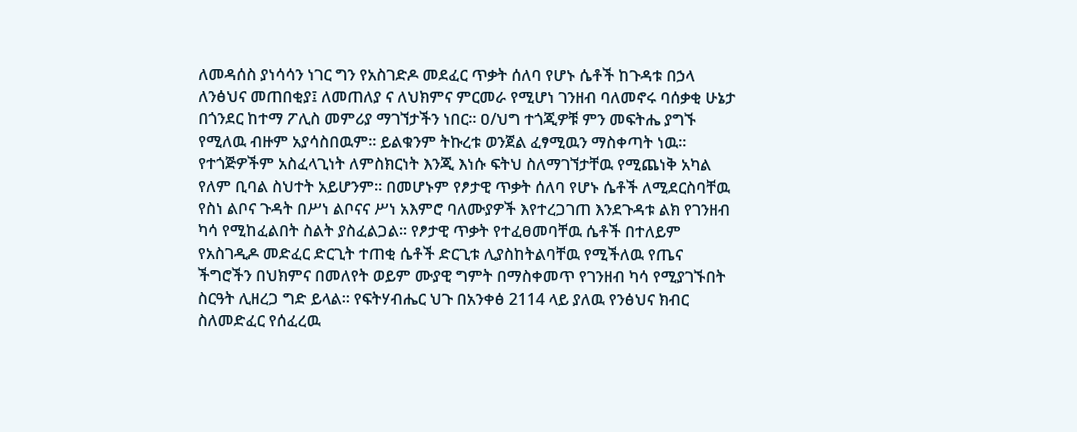ለመዳሰስ ያነሳሳን ነገር ግን የአስገድዶ መደፈር ጥቃት ሰለባ የሆኑ ሴቶች ከጉዳቱ በኃላ
ለንፅህና መጠበቂያ፤ ለመጠለያ ና ለህክምና ምርመራ የሚሆነ ገንዘብ ባለመኖሩ ባሰቃቂ ሁኔታ
በጎንደር ከተማ ፖሊስ መምሪያ ማገኘታችን ነበር፡፡ ዐ/ህግ ተጎጂዎቹ ምን መፍትሔ ያግኙ
የሚለዉ ብዙም አያሳስበዉም፡፡ ይልቁንም ትኩረቱ ወንጀል ፈፃሚዉን ማስቀጣት ነዉ፡፡
የተጎጅዎችም አስፈላጊነት ለምስክርነት እንጂ እነሱ ፍትህ ስለማገኘታቸዉ የሚጨነቅ አካል
የለም ቢባል ስህተት አይሆንም፡፡ በመሆኑም የፆታዊ ጥቃት ሰለባ የሆኑ ሴቶች ለሚደርስባቸዉ
የስነ ልቦና ጉዳት በሥነ ልቦናና ሥነ አእምሮ ባለሙያዎች እየተረጋገጠ እንደጉዳቱ ልክ የገንዘብ
ካሳ የሚከፈልበት ስልት ያስፈልጋል፡፡ የፆታዊ ጥቃት የተፈፀመባቸዉ ሴቶች በተለይም
የአስገዲዶ መድፈር ድርጊት ተጠቂ ሴቶች ድርጊቱ ሊያስከትልባቸዉ የሚችለዉ የጤና
ችግሮችን በህክምና በመለየት ወይም ሙያዊ ግምት በማስቀመጥ የገንዘብ ካሳ የሚያገኙበት
ስርዓት ሊዘረጋ ግድ ይላል፡፡ የፍትሃብሔር ህጉ በአንቀፅ 2114 ላይ ያለዉ የንፅህና ክብር
ስለመድፈር የሰፈረዉ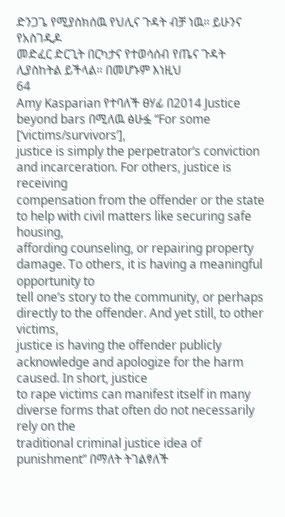ድንጋጌ የሚያስክሰዉ የህሊና ጉዳት ብቻ ነዉ፡፡ ይሁንና የአስገዲዶ
መድፈር ድርጊት በርካታና የተወሳሰብ የጤና ጉዳት ሊያስከትል ይችላል፡፡ በመሆኑም እነዚህ
64
Amy Kasparian የተባለች ፀሃፊ በ2014 Justice beyond bars በሚለዉ ፅሁፏ “For some [‘victims/survivors’],
justice is simply the perpetrator’s conviction and incarceration. For others, justice is receiving
compensation from the offender or the state to help with civil matters like securing safe housing,
affording counseling, or repairing property damage. To others, it is having a meaningful opportunity to
tell one’s story to the community, or perhaps directly to the offender. And yet still, to other victims,
justice is having the offender publicly acknowledge and apologize for the harm caused. In short, justice
to rape victims can manifest itself in many diverse forms that often do not necessarily rely on the
traditional criminal justice idea of punishment” በማለት ትገልፃለች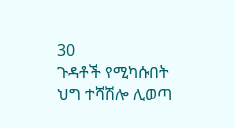30
ጉዳቶች የሚካሱበት ህግ ተሻሽሎ ሊወጣ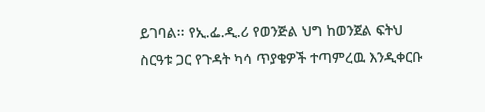ይገባል፡፡ የኢ.ፌ.ዲ.ሪ የወንጅል ህግ ከወንጀል ፍትህ
ስርዓቱ ጋር የጉዳት ካሳ ጥያቄዎች ተጣምረዉ እንዲቀርቡ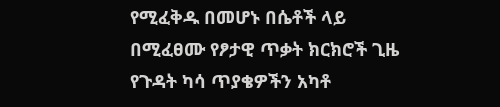የሚፈቅዱ በመሆኑ በሴቶች ላይ
በሚፈፀሙ የፆታዊ ጥቃት ክርክሮች ጊዜ የጉዳት ካሳ ጥያቄዎችን አካቶ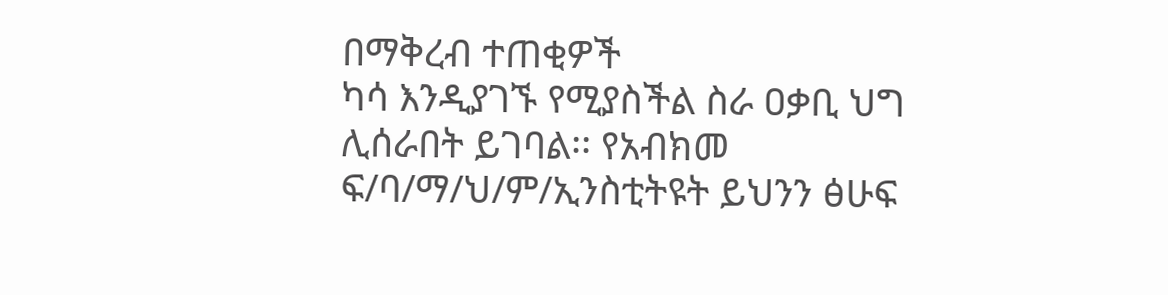በማቅረብ ተጠቂዎች
ካሳ እንዲያገኙ የሚያስችል ስራ ዐቃቢ ህግ ሊሰራበት ይገባል፡፡ የአብክመ
ፍ/ባ/ማ/ህ/ም/ኢንስቲትዩት ይህንን ፅሁፍ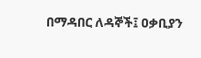በማዳበር ለዳኞች፤ ዐቃቢያን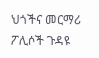ህጎችና መርማሪ
ፖሊሶች ጉዳዩ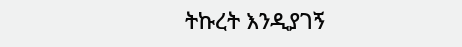ትኩረት እንዲያገኝ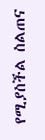የሚያስችል ስልጠና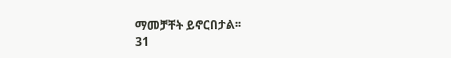ማመቻቸት ይኖርበታል፡፡
31